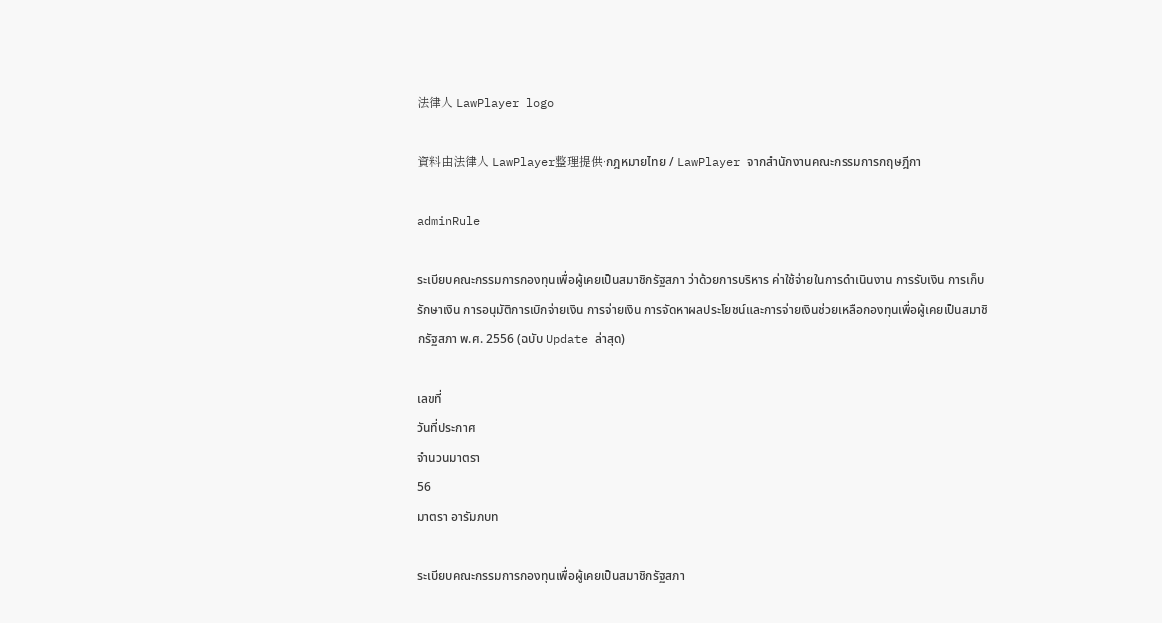法律人 LawPlayer logo

資料由法律人 LawPlayer整理提供·กฎหมายไทย / LawPlayer จากสำนักงานคณะกรรมการกฤษฎีกา

adminRule

ระเบียบคณะกรรมการกองทุนเพื่อผู้เคยเป็นสมาชิกรัฐสภา ว่าด้วยการบริหาร ค่าใช้จ่ายในการดำเนินงาน การรับเงิน การเก็บรักษาเงิน การอนุมัติการเบิกจ่ายเงิน การจ่ายเงิน การจัดหาผลประโยชน์และการจ่ายเงินช่วยเหลือกองทุนเพื่อผู้เคยเป็นสมาชิกรัฐสภา พ.ศ. 2556 (ฉบับ Update ล่าสุด)

เลขที่
วันที่ประกาศ
จำนวนมาตรา
56
มาตรา อารัมภบท

ระเบียบคณะกรรมการกองทุนเพื่อผู้เคยเป็นสมาชิกรัฐสภา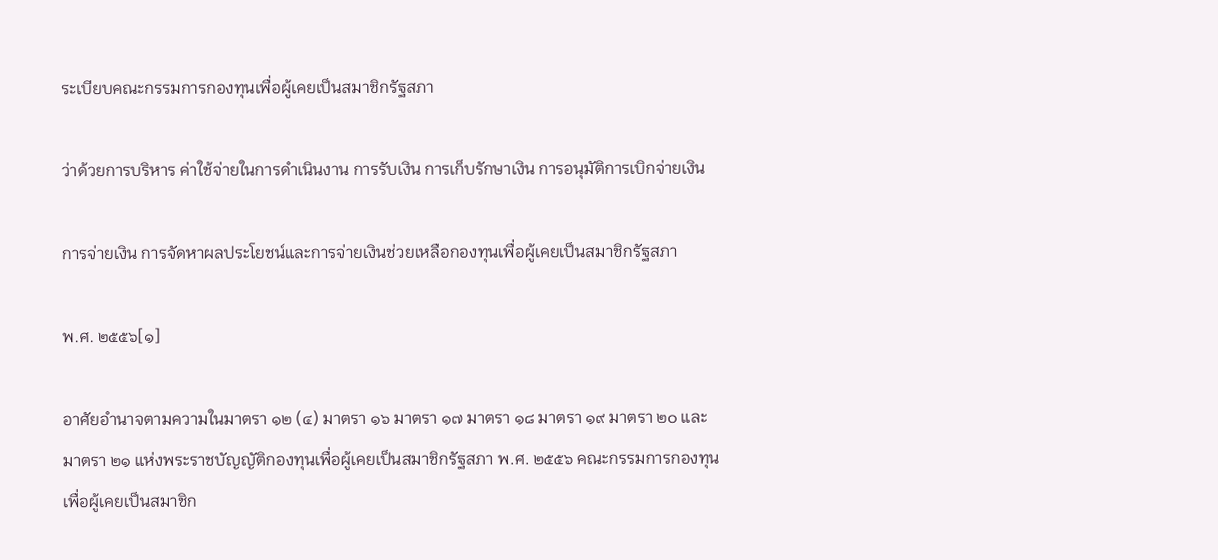ระเบียบคณะกรรมการกองทุนเพื่อผู้เคยเป็นสมาชิกรัฐสภา

ว่าด้วยการบริหาร ค่าใช้จ่ายในการดำเนินงาน การรับเงิน การเก็บรักษาเงิน การอนุมัติการเบิกจ่ายเงิน

การจ่ายเงิน การจัดหาผลประโยชน์และการจ่ายเงินช่วยเหลือกองทุนเพื่อผู้เคยเป็นสมาชิกรัฐสภา

พ.ศ. ๒๕๕๖[๑]

อาศัยอำนาจตามความในมาตรา ๑๒ (๔) มาตรา ๑๖ มาตรา ๑๗ มาตรา ๑๘ มาตรา ๑๙ มาตรา ๒๐ และมาตรา ๒๑ แห่งพระราชบัญญัติกองทุนเพื่อผู้เคยเป็นสมาชิกรัฐสภา พ.ศ. ๒๕๕๖ คณะกรรมการกองทุนเพื่อผู้เคยเป็นสมาชิก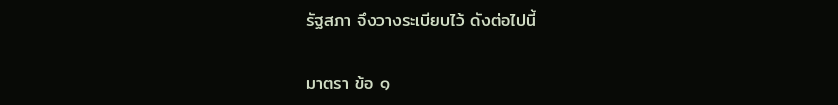รัฐสภา จึงวางระเบียบไว้ ดังต่อไปนี้

มาตรา ข้อ ๑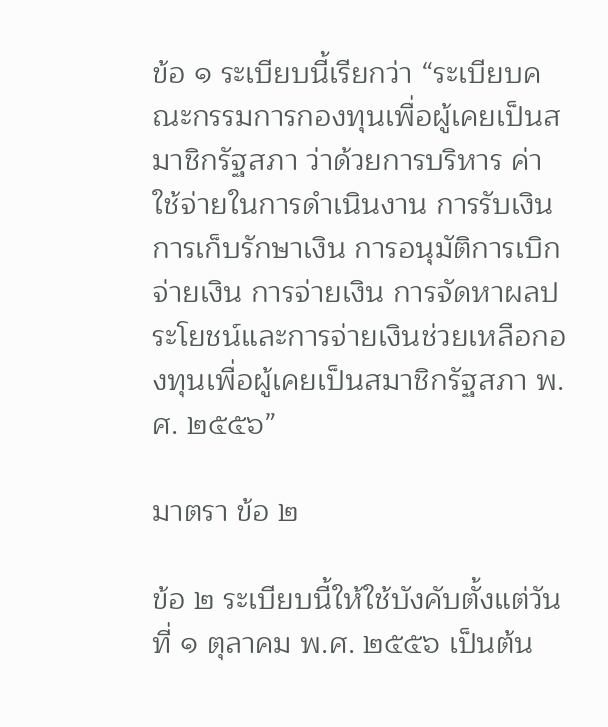ข้อ ๑ ระเบียบนี้เรียกว่า “ระเบียบคณะกรรมการกองทุนเพื่อผู้เคยเป็นสมาชิกรัฐสภา ว่าด้วยการบริหาร ค่าใช้จ่ายในการดำเนินงาน การรับเงิน การเก็บรักษาเงิน การอนุมัติการเบิกจ่ายเงิน การจ่ายเงิน การจัดหาผลประโยชน์และการจ่ายเงินช่วยเหลือกองทุนเพื่อผู้เคยเป็นสมาชิกรัฐสภา พ.ศ. ๒๕๕๖”

มาตรา ข้อ ๒

ข้อ ๒ ระเบียบนี้ให้ใช้บังคับตั้งแต่วันที่ ๑ ตุลาคม พ.ศ. ๒๕๕๖ เป็นต้น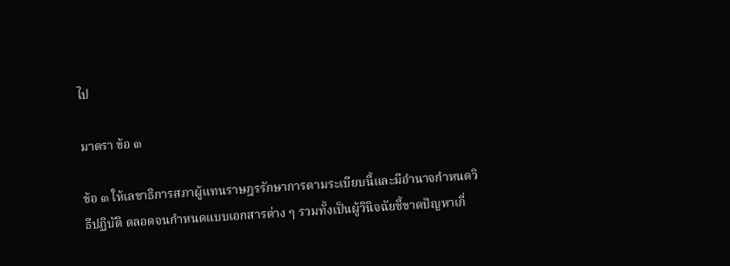ไป

มาตรา ข้อ ๓

ข้อ ๓ ให้เลขาธิการสภาผู้แทนราษฎรรักษาการตามระเบียบนี้และมีอำนาจกำหนดวิธีปฏิบัติ ตลอดจนกำหนดแบบเอกสารต่าง ๆ รวมทั้งเป็นผู้วินิจฉัยชี้ขาดปัญหาเกี่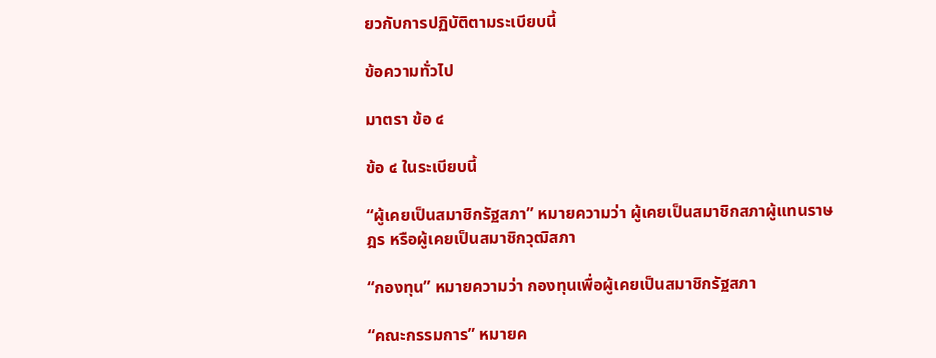ยวกับการปฏิบัติตามระเบียบนี้

ข้อความทั่วไป

มาตรา ข้อ ๔

ข้อ ๔ ในระเบียบนี้

“ผู้เคยเป็นสมาชิกรัฐสภา” หมายความว่า ผู้เคยเป็นสมาชิกสภาผู้แทนราษฎร หรือผู้เคยเป็นสมาชิกวุฒิสภา

“กองทุน” หมายความว่า กองทุนเพื่อผู้เคยเป็นสมาชิกรัฐสภา

“คณะกรรมการ” หมายค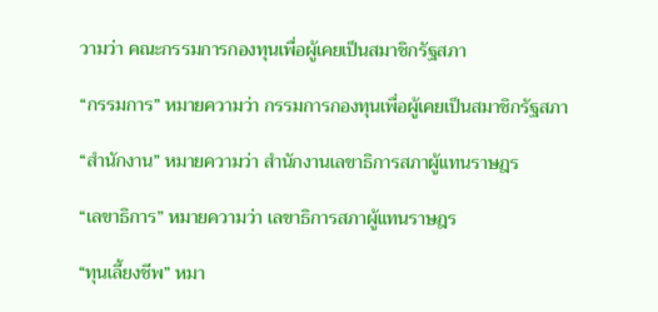วามว่า คณะกรรมการกองทุนเพื่อผู้เคยเป็นสมาชิกรัฐสภา

“กรรมการ” หมายความว่า กรรมการกองทุนเพื่อผู้เคยเป็นสมาชิกรัฐสภา

“สำนักงาน” หมายความว่า สำนักงานเลขาธิการสภาผู้แทนราษฎร

“เลขาธิการ” หมายความว่า เลขาธิการสภาผู้แทนราษฎร

“ทุนเลี้ยงชีพ” หมา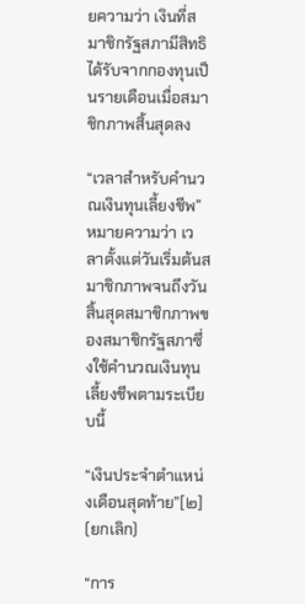ยความว่า เงินที่สมาชิกรัฐสภามีสิทธิได้รับจากกองทุนเป็นรายเดือนเมื่อสมาชิกภาพสิ้นสุดลง

“เวลาสำหรับคำนวณเงินทุนเลี้ยงชีพ” หมายความว่า เวลาตั้งแต่วันเริ่มต้นสมาชิกภาพจนถึงวันสิ้นสุดสมาชิกภาพของสมาชิกรัฐสภาซึ่งใช้คำนวณเงินทุนเลี้ยงชีพตามระเบียบนี้

“เงินประจำตำแหน่งเดือนสุดท้าย”[๒] (ยกเลิก)

“การ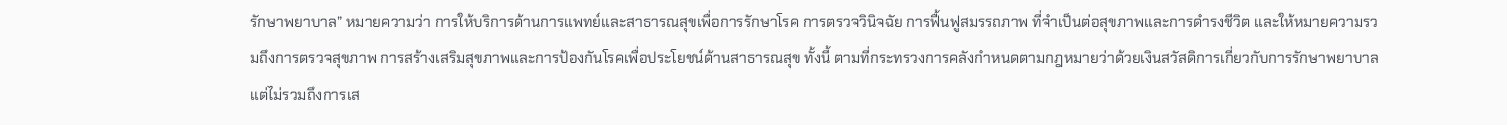รักษาพยาบาล” หมายความว่า การให้บริการด้านการแพทย์และสาธารณสุขเพื่อการรักษาโรค การตรวจวินิจฉัย การฟื้นฟูสมรรถภาพ ที่จำเป็นต่อสุขภาพและการดำรงชีวิต และให้หมายความรวมถึงการตรวจสุขภาพ การสร้างเสริมสุขภาพและการป้องกันโรคเพื่อประโยชน์ด้านสาธารณสุข ทั้งนี้ ตามที่กระทรวงการคลังกำหนดตามกฎหมายว่าด้วยเงินสวัสดิการเกี่ยวกับการรักษาพยาบาลแต่ไม่รวมถึงการเส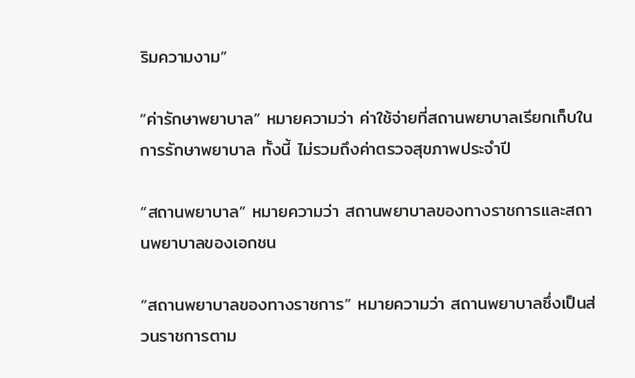ริมความงาม”

“ค่ารักษาพยาบาล” หมายความว่า ค่าใช้จ่ายที่สถานพยาบาลเรียกเก็บในการรักษาพยาบาล ทั้งนี้ ไม่รวมถึงค่าตรวจสุขภาพประจำปี

“สถานพยาบาล” หมายความว่า สถานพยาบาลของทางราชการและสถานพยาบาลของเอกชน

“สถานพยาบาลของทางราชการ” หมายความว่า สถานพยาบาลซึ่งเป็นส่วนราชการตาม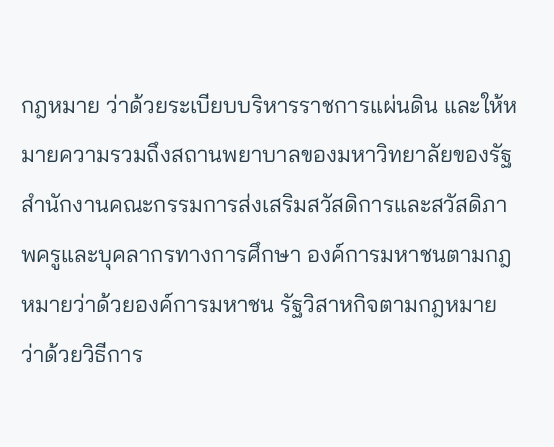กฎหมาย ว่าด้วยระเบียบบริหารราชการแผ่นดิน และให้หมายความรวมถึงสถานพยาบาลของมหาวิทยาลัยของรัฐ สำนักงานคณะกรรมการส่งเสริมสวัสดิการและสวัสดิภาพครูและบุคลากรทางการศึกษา องค์การมหาชนตามกฎหมายว่าด้วยองค์การมหาชน รัฐวิสาหกิจตามกฎหมายว่าด้วยวิธีการ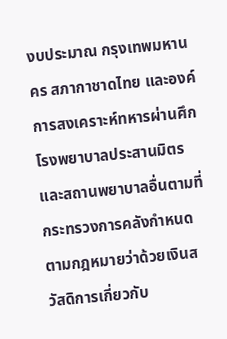งบประมาณ กรุงเทพมหานคร สภากาชาดไทย และองค์การสงเคราะห์ทหารผ่านศึก โรงพยาบาลประสานมิตร และสถานพยาบาลอื่นตามที่กระทรวงการคลังกำหนดตามกฎหมายว่าด้วยเงินสวัสดิการเกี่ยวกับ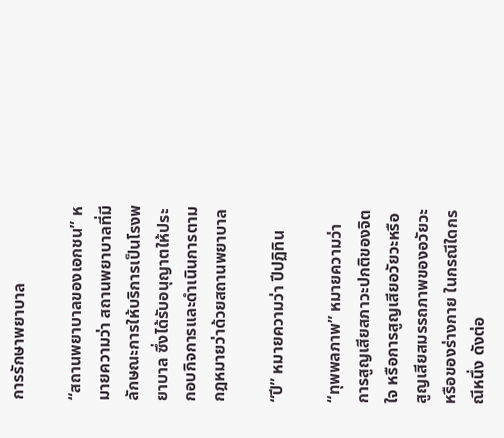การรักษาพยาบาล

“สถานพยาบาลของเอกชน” หมายความว่า สถานพยาบาลที่มีลักษณะการให้บริการเป็นโรงพยาบาล ซึ่งได้รับอนุญาตให้ประกอบกิจการและดำเนินการตามกฎหมายว่าด้วยสถานพยาบาล

“ปี” หมายความว่า ปีปฏิทิน

“ทุพพลภาพ” หมายความว่า การสูญเสียสภาวะปกติของจิตใจ หรือการสูญเสียอวัยวะหรือสูญเสียสมรรถภาพของอวัยวะหรือของร่างกาย ในกรณีใดกรณีหนึ่ง ดังต่อ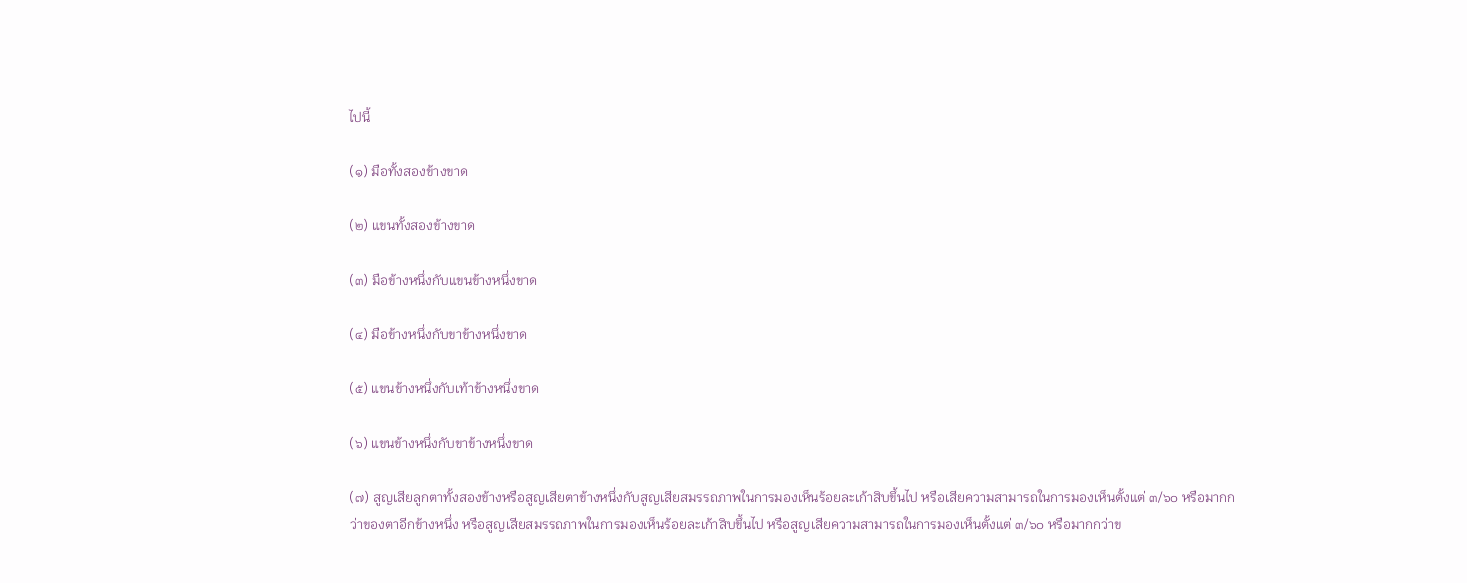ไปนี้

(๑) มือทั้งสองข้างขาด

(๒) แขนทั้งสองข้างขาด

(๓) มือข้างหนึ่งกับแขนข้างหนึ่งขาด

(๔) มือข้างหนึ่งกับขาข้างหนึ่งขาด

(๕) แขนข้างหนึ่งกับเท้าข้างหนึ่งขาด

(๖) แขนข้างหนึ่งกับขาข้างหนึ่งขาด

(๗) สูญเสียลูกตาทั้งสองข้างหรือสูญเสียตาข้างหนึ่งกับสูญเสียสมรรถภาพในการมองเห็นร้อยละเก้าสิบขึ้นไป หรือเสียความสามารถในการมองเห็นตั้งแต่ ๓/๖๐ หรือมากกว่าของตาอีกข้างหนึ่ง หรือสูญเสียสมรรถภาพในการมองเห็นร้อยละเก้าสิบขึ้นไป หรือสูญเสียความสามารถในการมองเห็นตั้งแต่ ๓/๖๐ หรือมากกว่าข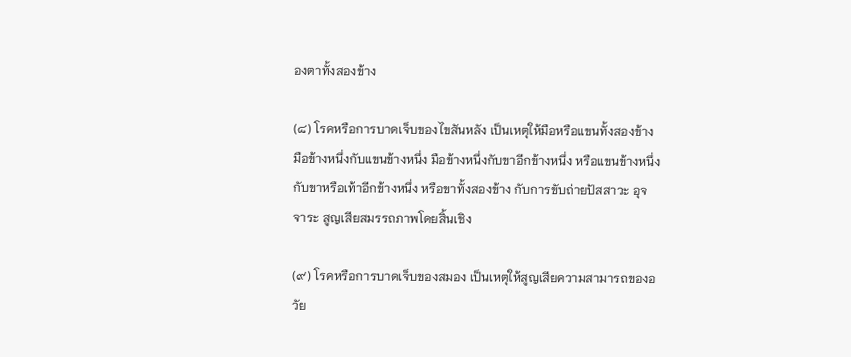องตาทั้งสองข้าง

(๘) โรคหรือการบาดเจ็บของไขสันหลัง เป็นเหตุให้มือหรือแขนทั้งสองข้าง มือข้างหนึ่งกับแขนข้างหนึ่ง มือข้างหนึ่งกับขาอีกข้างหนึ่ง หรือแขนข้างหนึ่งกับขาหรือเท้าอีกข้างหนึ่ง หรือขาทั้งสองข้าง กับการขับถ่ายปัสสาวะ อุจจาระ สูญเสียสมรรถภาพโดยสิ้นเชิง

(๙) โรคหรือการบาดเจ็บของสมอง เป็นเหตุให้สูญเสียความสามารถของอวัย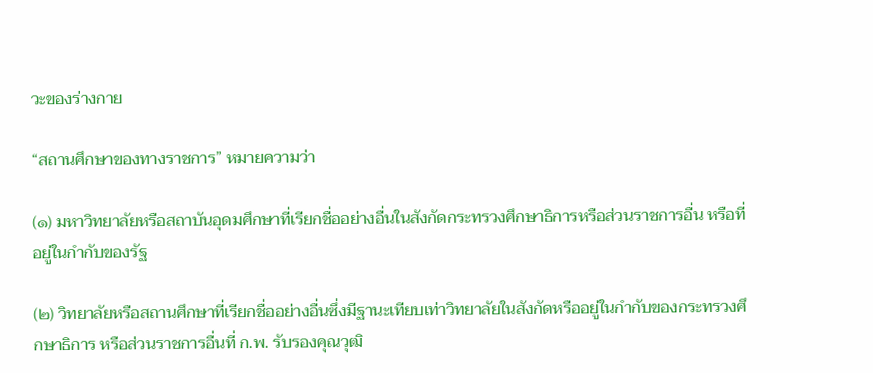วะของร่างกาย

“สถานศึกษาของทางราชการ” หมายความว่า

(๑) มหาวิทยาลัยหรือสถาบันอุดมศึกษาที่เรียกชื่ออย่างอื่นในสังกัดกระทรวงศึกษาธิการหรือส่วนราชการอื่น หรือที่อยู่ในกำกับของรัฐ

(๒) วิทยาลัยหรือสถานศึกษาที่เรียกชื่ออย่างอื่นซึ่งมีฐานะเทียบเท่าวิทยาลัยในสังกัดหรืออยู่ในกำกับของกระทรวงศึกษาธิการ หรือส่วนราชการอื่นที่ ก.พ. รับรองคุณวุฒิ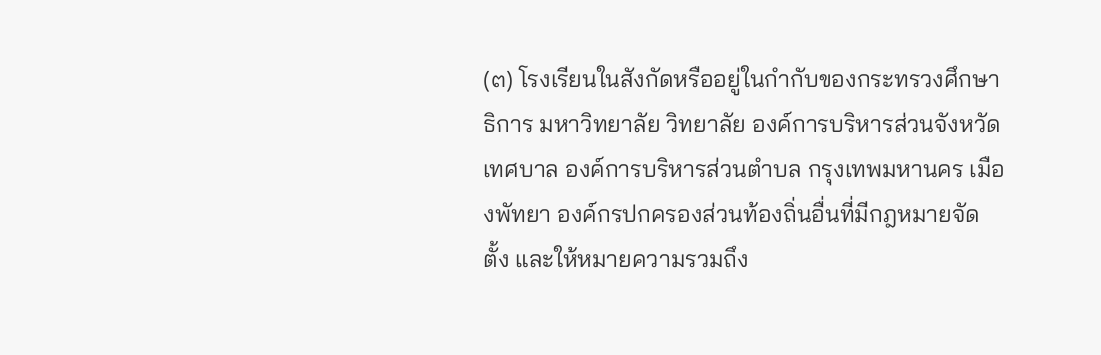(๓) โรงเรียนในสังกัดหรืออยู่ในกำกับของกระทรวงศึกษาธิการ มหาวิทยาลัย วิทยาลัย องค์การบริหารส่วนจังหวัด เทศบาล องค์การบริหารส่วนตำบล กรุงเทพมหานคร เมืองพัทยา องค์กรปกครองส่วนท้องถิ่นอื่นที่มีกฎหมายจัดตั้ง และให้หมายความรวมถึง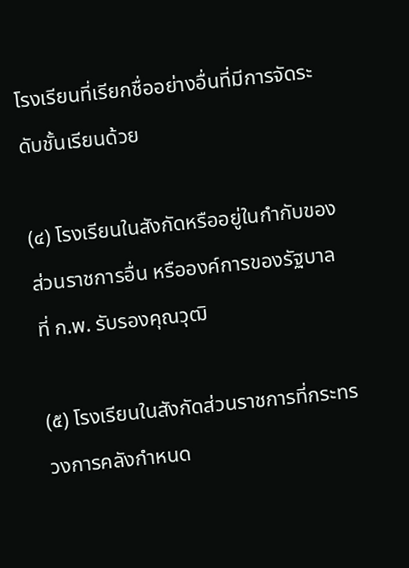โรงเรียนที่เรียกชื่ออย่างอื่นที่มีการจัดระดับชั้นเรียนด้วย

(๔) โรงเรียนในสังกัดหรืออยู่ในกำกับของส่วนราชการอื่น หรือองค์การของรัฐบาลที่ ก.พ. รับรองคุณวุฒิ

(๕) โรงเรียนในสังกัดส่วนราชการที่กระทรวงการคลังกำหนด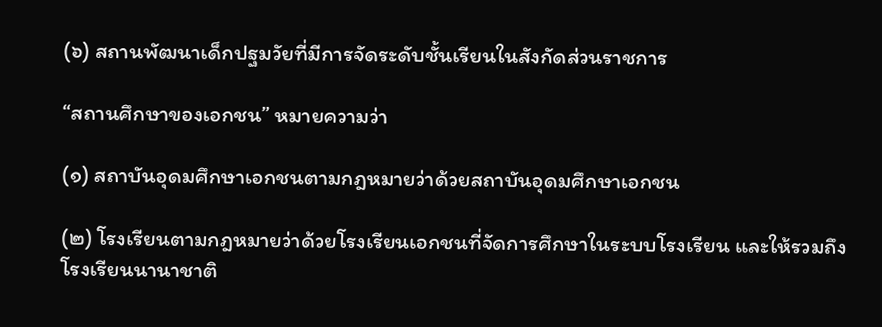(๖) สถานพัฒนาเด็กปฐมวัยที่มีการจัดระดับชั้นเรียนในสังกัดส่วนราชการ

“สถานศึกษาของเอกชน” หมายความว่า

(๑) สถาบันอุดมศึกษาเอกชนตามกฎหมายว่าด้วยสถาบันอุดมศึกษาเอกชน

(๒) โรงเรียนตามกฎหมายว่าด้วยโรงเรียนเอกชนที่จัดการศึกษาในระบบโรงเรียน และให้รวมถึงโรงเรียนนานาชาติ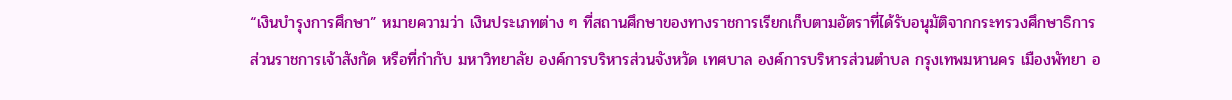“เงินบำรุงการศึกษา” หมายความว่า เงินประเภทต่าง ๆ ที่สถานศึกษาของทางราชการเรียกเก็บตามอัตราที่ได้รับอนุมัติจากกระทรวงศึกษาธิการ ส่วนราชการเจ้าสังกัด หรือที่กำกับ มหาวิทยาลัย องค์การบริหารส่วนจังหวัด เทศบาล องค์การบริหารส่วนตำบล กรุงเทพมหานคร เมืองพัทยา อ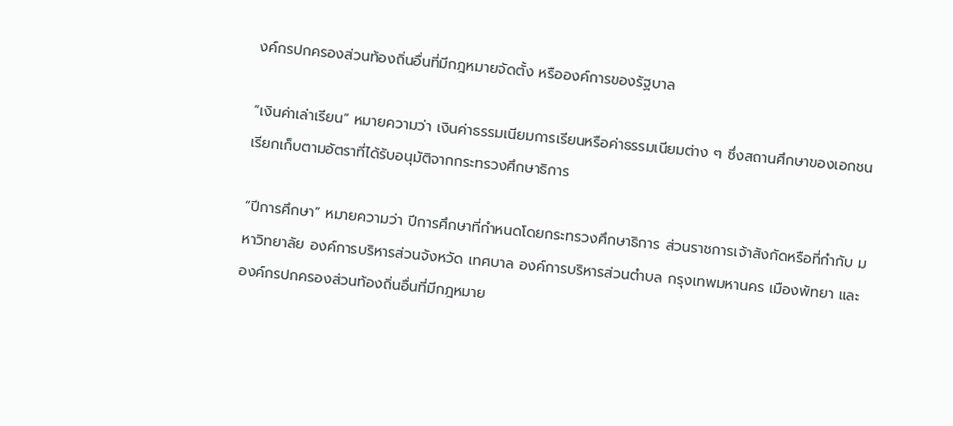งค์กรปกครองส่วนท้องถิ่นอื่นที่มีกฎหมายจัดตั้ง หรือองค์การของรัฐบาล

“เงินค่าเล่าเรียน” หมายความว่า เงินค่าธรรมเนียมการเรียนหรือค่าธรรมเนียมต่าง ๆ ซึ่งสถานศึกษาของเอกชนเรียกเก็บตามอัตราที่ได้รับอนุมัติจากกระทรวงศึกษาธิการ

“ปีการศึกษา” หมายความว่า ปีการศึกษาที่กำหนดโดยกระทรวงศึกษาธิการ ส่วนราชการเจ้าสังกัดหรือที่กำกับ มหาวิทยาลัย องค์การบริหารส่วนจังหวัด เทศบาล องค์การบริหารส่วนตำบล กรุงเทพมหานคร เมืองพัทยา และองค์กรปกครองส่วนท้องถิ่นอื่นที่มีกฎหมาย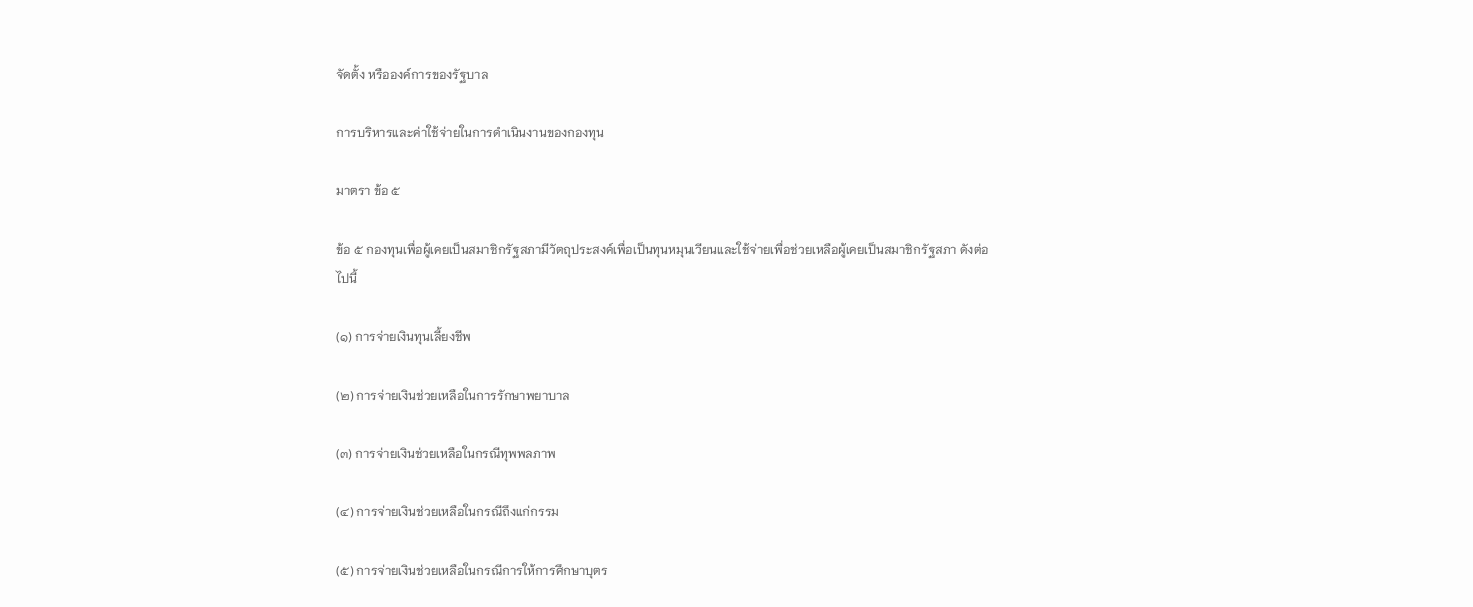จัดตั้ง หรือองค์การของรัฐบาล

การบริหารและค่าใช้จ่ายในการดำเนินงานของกองทุน

มาตรา ข้อ ๕

ข้อ ๕ กองทุนเพื่อผู้เคยเป็นสมาชิกรัฐสภามีวัตถุประสงค์เพื่อเป็นทุนหมุนเวียนและใช้จ่ายเพื่อช่วยเหลือผู้เคยเป็นสมาชิกรัฐสภา ดังต่อไปนี้

(๑) การจ่ายเงินทุนเลี้ยงชีพ

(๒) การจ่ายเงินช่วยเหลือในการรักษาพยาบาล

(๓) การจ่ายเงินช่วยเหลือในกรณีทุพพลภาพ

(๔) การจ่ายเงินช่วยเหลือในกรณีถึงแก่กรรม

(๕) การจ่ายเงินช่วยเหลือในกรณีการให้การศึกษาบุตร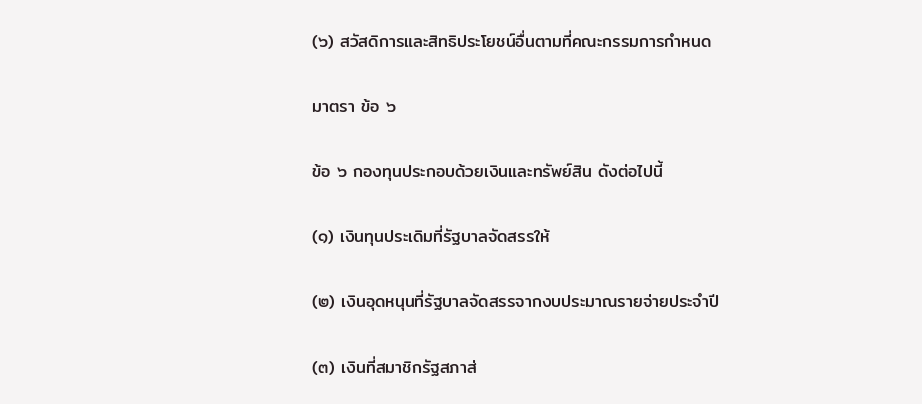(๖) สวัสดิการและสิทธิประโยชน์อื่นตามที่คณะกรรมการกำหนด

มาตรา ข้อ ๖

ข้อ ๖ กองทุนประกอบด้วยเงินและทรัพย์สิน ดังต่อไปนี้

(๑) เงินทุนประเดิมที่รัฐบาลจัดสรรให้

(๒) เงินอุดหนุนที่รัฐบาลจัดสรรจากงบประมาณรายจ่ายประจำปี

(๓) เงินที่สมาชิกรัฐสภาส่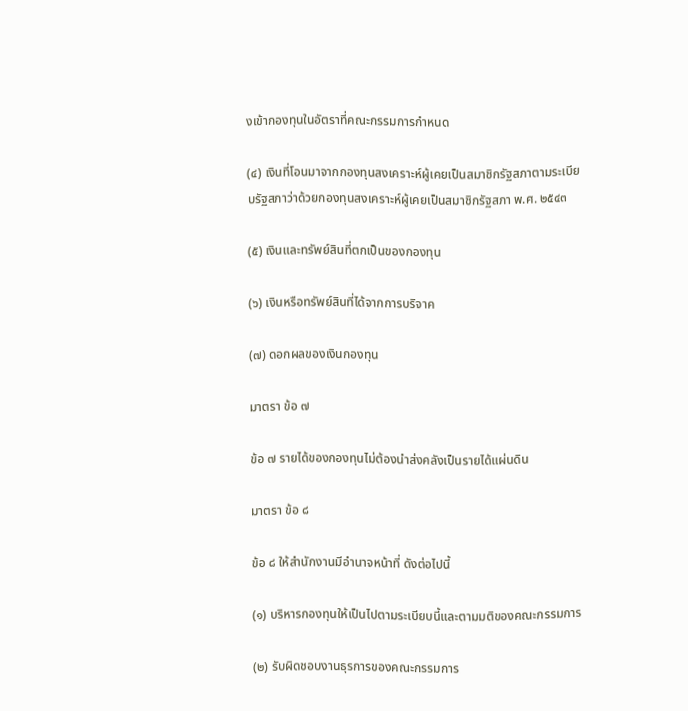งเข้ากองทุนในอัตราที่คณะกรรมการกำหนด

(๔) เงินที่โอนมาจากกองทุนสงเคราะห์ผู้เคยเป็นสมาชิกรัฐสภาตามระเบียบรัฐสภาว่าด้วยกองทุนสงเคราะห์ผู้เคยเป็นสมาชิกรัฐสภา พ.ศ. ๒๕๔๓

(๕) เงินและทรัพย์สินที่ตกเป็นของกองทุน

(๖) เงินหรือทรัพย์สินที่ได้จากการบริจาค

(๗) ดอกผลของเงินกองทุน

มาตรา ข้อ ๗

ข้อ ๗ รายได้ของกองทุนไม่ต้องนำส่งคลังเป็นรายได้แผ่นดิน

มาตรา ข้อ ๘

ข้อ ๘ ให้สำนักงานมีอำนาจหน้าที่ ดังต่อไปนี้

(๑) บริหารกองทุนให้เป็นไปตามระเบียบนี้และตามมติของคณะกรรมการ

(๒) รับผิดชอบงานธุรการของคณะกรรมการ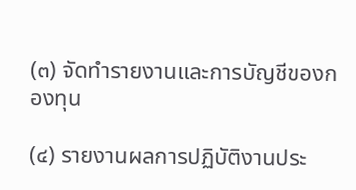(๓) จัดทำรายงานและการบัญชีของกองทุน

(๔) รายงานผลการปฏิบัติงานประ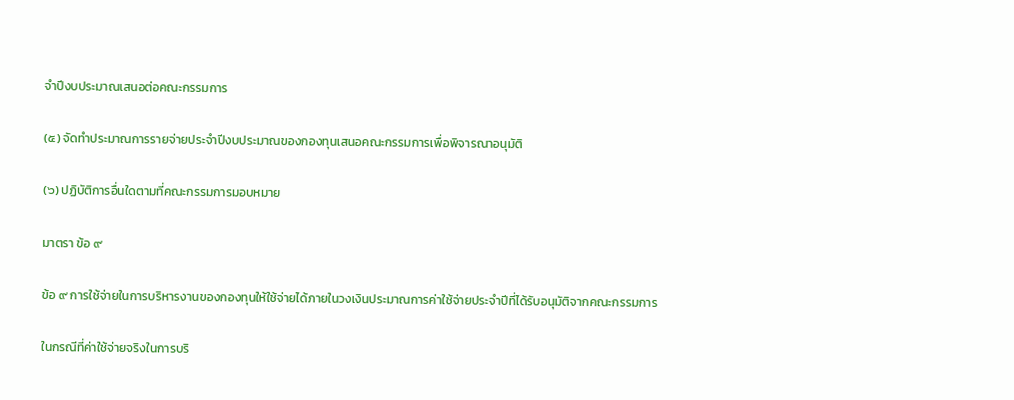จำปีงบประมาณเสนอต่อคณะกรรมการ

(๕) จัดทำประมาณการรายจ่ายประจำปีงบประมาณของกองทุนเสนอคณะกรรมการเพื่อพิจารณาอนุมัติ

(๖) ปฏิบัติการอื่นใดตามที่คณะกรรมการมอบหมาย

มาตรา ข้อ ๙

ข้อ ๙ การใช้จ่ายในการบริหารงานของกองทุนให้ใช้จ่ายได้ภายในวงเงินประมาณการค่าใช้จ่ายประจำปีที่ได้รับอนุมัติจากคณะกรรมการ

ในกรณีที่ค่าใช้จ่ายจริงในการบริ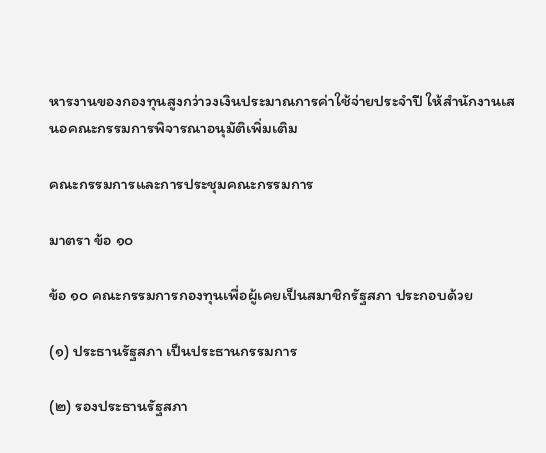หารงานของกองทุนสูงกว่าวงเงินประมาณการค่าใช้จ่ายประจำปี ให้สำนักงานเสนอคณะกรรมการพิจารณาอนุมัติเพิ่มเติม

คณะกรรมการและการประชุมคณะกรรมการ

มาตรา ข้อ ๑๐

ข้อ ๑๐ คณะกรรมการกองทุนเพื่อผู้เคยเป็นสมาชิกรัฐสภา ประกอบด้วย

(๑) ประธานรัฐสภา เป็นประธานกรรมการ

(๒) รองประธานรัฐสภา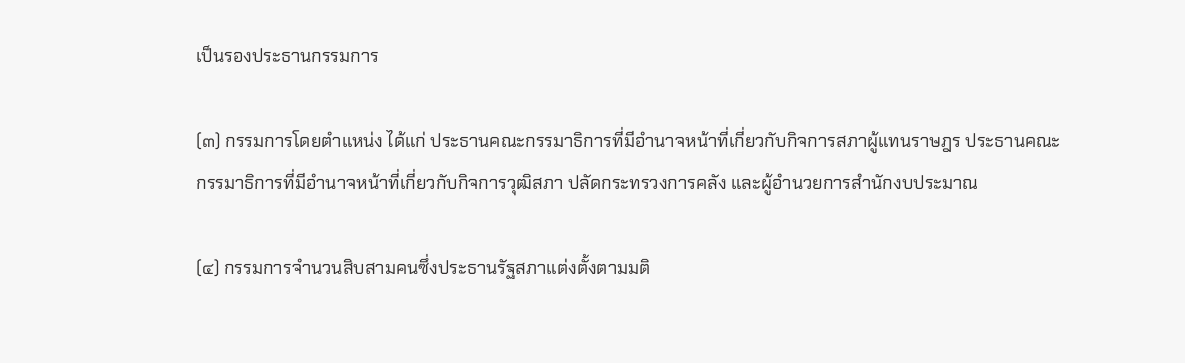เป็นรองประธานกรรมการ

(๓) กรรมการโดยตำแหน่ง ได้แก่ ประธานคณะกรรมาธิการที่มีอำนาจหน้าที่เกี่ยวกับกิจการสภาผู้แทนราษฎร ประธานคณะกรรมาธิการที่มีอำนาจหน้าที่เกี่ยวกับกิจการวุฒิสภา ปลัดกระทรวงการคลัง และผู้อำนวยการสำนักงบประมาณ

(๔) กรรมการจำนวนสิบสามคนซึ่งประธานรัฐสภาแต่งตั้งตามมติ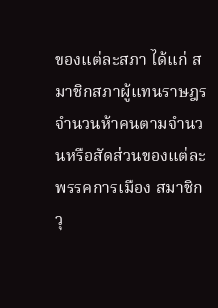ของแต่ละสภา ได้แก่ สมาชิกสภาผู้แทนราษฎรจำนวนห้าคนตามจำนวนหรือสัดส่วนของแต่ละพรรคการเมือง สมาชิกวุ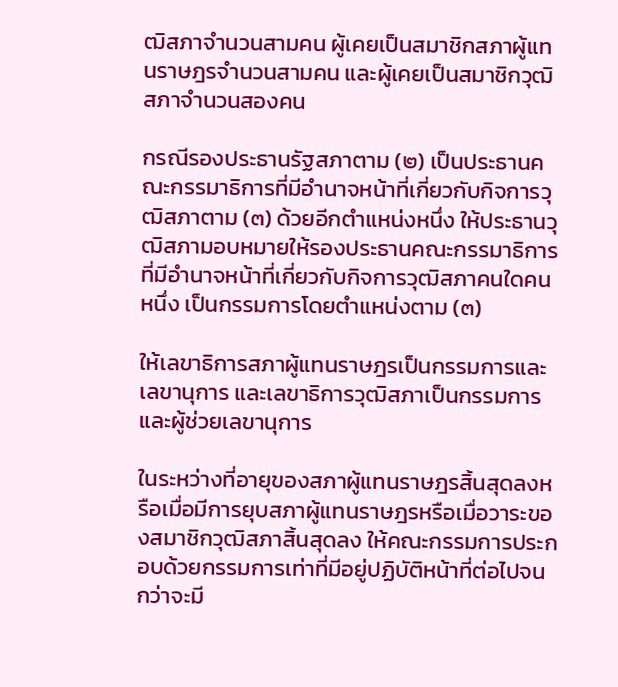ฒิสภาจำนวนสามคน ผู้เคยเป็นสมาชิกสภาผู้แทนราษฎรจำนวนสามคน และผู้เคยเป็นสมาชิกวุฒิสภาจำนวนสองคน

กรณีรองประธานรัฐสภาตาม (๒) เป็นประธานคณะกรรมาธิการที่มีอำนาจหน้าที่เกี่ยวกับกิจการวุฒิสภาตาม (๓) ด้วยอีกตำแหน่งหนึ่ง ให้ประธานวุฒิสภามอบหมายให้รองประธานคณะกรรมาธิการที่มีอำนาจหน้าที่เกี่ยวกับกิจการวุฒิสภาคนใดคนหนึ่ง เป็นกรรมการโดยตำแหน่งตาม (๓)

ให้เลขาธิการสภาผู้แทนราษฎรเป็นกรรมการและเลขานุการ และเลขาธิการวุฒิสภาเป็นกรรมการและผู้ช่วยเลขานุการ

ในระหว่างที่อายุของสภาผู้แทนราษฎรสิ้นสุดลงหรือเมื่อมีการยุบสภาผู้แทนราษฎรหรือเมื่อวาระของสมาชิกวุฒิสภาสิ้นสุดลง ให้คณะกรรมการประกอบด้วยกรรมการเท่าที่มีอยู่ปฏิบัติหน้าที่ต่อไปจนกว่าจะมี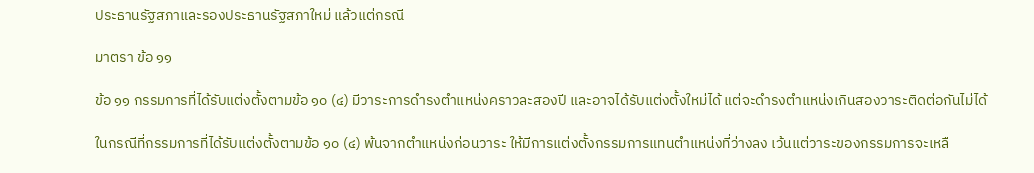ประธานรัฐสภาและรองประธานรัฐสภาใหม่ แล้วแต่กรณี

มาตรา ข้อ ๑๑

ข้อ ๑๑ กรรมการที่ได้รับแต่งตั้งตามข้อ ๑๐ (๔) มีวาระการดำรงตำแหน่งคราวละสองปี และอาจได้รับแต่งตั้งใหม่ได้ แต่จะดำรงตำแหน่งเกินสองวาระติดต่อกันไม่ได้

ในกรณีที่กรรมการที่ได้รับแต่งตั้งตามข้อ ๑๐ (๔) พ้นจากตำแหน่งก่อนวาระ ให้มีการแต่งตั้งกรรมการแทนตำแหน่งที่ว่างลง เว้นแต่วาระของกรรมการจะเหลื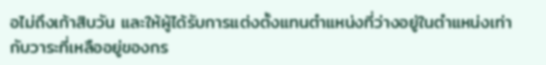อไม่ถึงเก้าสิบวัน และให้ผู้ได้รับการแต่งตั้งแทนตำแหน่งที่ว่างอยู่ในตำแหน่งเท่ากับวาระที่เหลืออยู่ของกร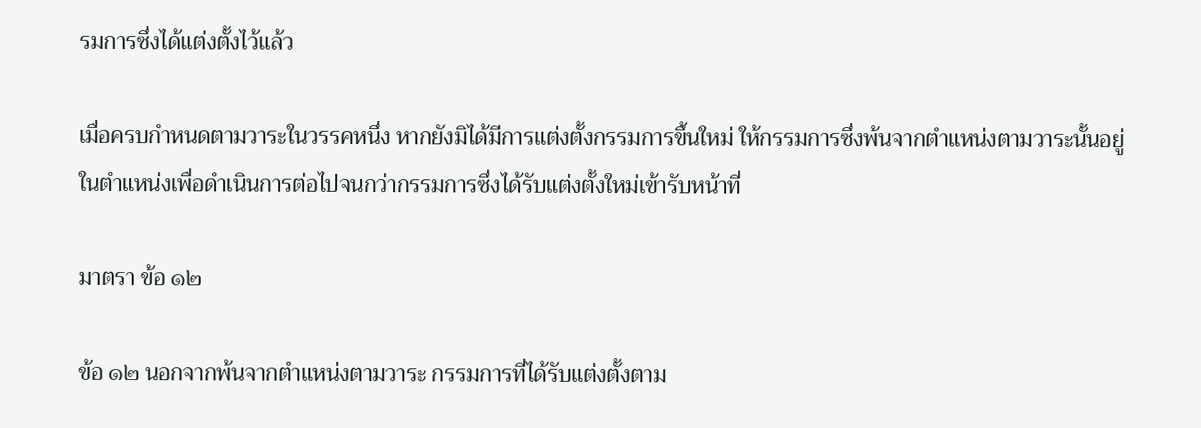รมการซึ่งได้แต่งตั้งไว้แล้ว

เมื่อครบกำหนดตามวาระในวรรคหนึ่ง หากยังมิได้มีการแต่งตั้งกรรมการขึ้นใหม่ ให้กรรมการซึ่งพ้นจากตำแหน่งตามวาระนั้นอยู่ในตำแหน่งเพื่อดำเนินการต่อไปจนกว่ากรรมการซึ่งได้รับแต่งตั้งใหม่เข้ารับหน้าที่

มาตรา ข้อ ๑๒

ข้อ ๑๒ นอกจากพ้นจากตำแหน่งตามวาระ กรรมการที่ได้รับแต่งตั้งตาม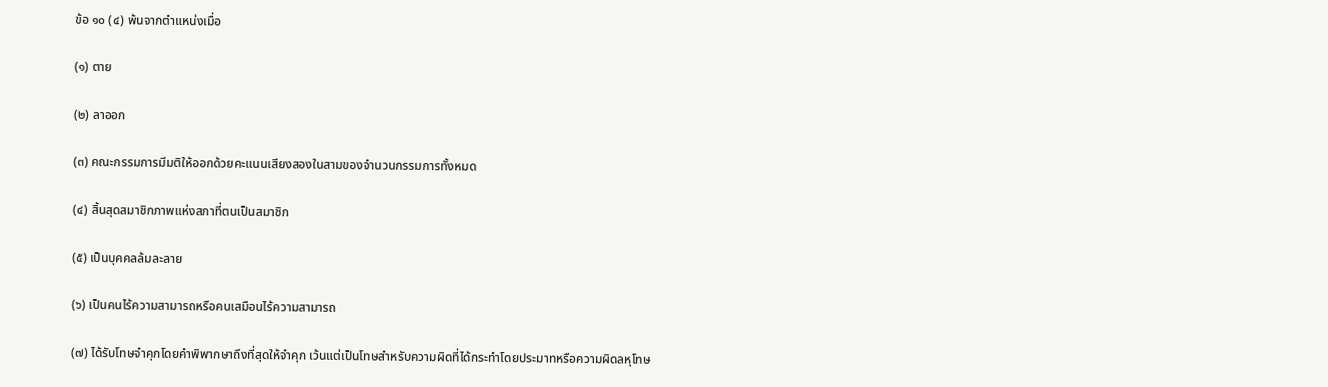ข้อ ๑๐ (๔) พ้นจากตำแหน่งเมื่อ

(๑) ตาย

(๒) ลาออก

(๓) คณะกรรมการมีมติให้ออกด้วยคะแนนเสียงสองในสามของจำนวนกรรมการทั้งหมด

(๔) สิ้นสุดสมาชิกภาพแห่งสภาที่ตนเป็นสมาชิก

(๕) เป็นบุคคลล้มละลาย

(๖) เป็นคนไร้ความสามารถหรือคนเสมือนไร้ความสามารถ

(๗) ได้รับโทษจำคุกโดยคำพิพากษาถึงที่สุดให้จำคุก เว้นแต่เป็นโทษสำหรับความผิดที่ได้กระทำโดยประมาทหรือความผิดลหุโทษ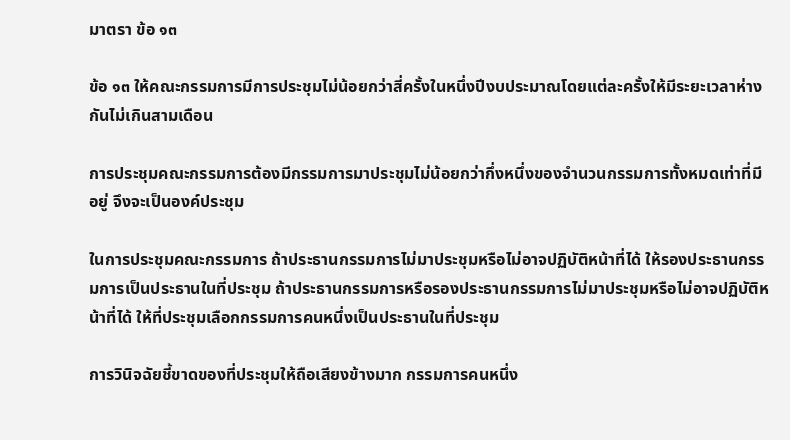มาตรา ข้อ ๑๓

ข้อ ๑๓ ให้คณะกรรมการมีการประชุมไม่น้อยกว่าสี่ครั้งในหนึ่งปีงบประมาณโดยแต่ละครั้งให้มีระยะเวลาห่างกันไม่เกินสามเดือน

การประชุมคณะกรรมการต้องมีกรรมการมาประชุมไม่น้อยกว่ากึ่งหนึ่งของจำนวนกรรมการทั้งหมดเท่าที่มีอยู่ จึงจะเป็นองค์ประชุม

ในการประชุมคณะกรรมการ ถ้าประธานกรรมการไม่มาประชุมหรือไม่อาจปฏิบัติหน้าที่ได้ ให้รองประธานกรรมการเป็นประธานในที่ประชุม ถ้าประธานกรรมการหรือรองประธานกรรมการไม่มาประชุมหรือไม่อาจปฏิบัติหน้าที่ได้ ให้ที่ประชุมเลือกกรรมการคนหนึ่งเป็นประธานในที่ประชุม

การวินิจฉัยชี้ขาดของที่ประชุมให้ถือเสียงข้างมาก กรรมการคนหนึ่ง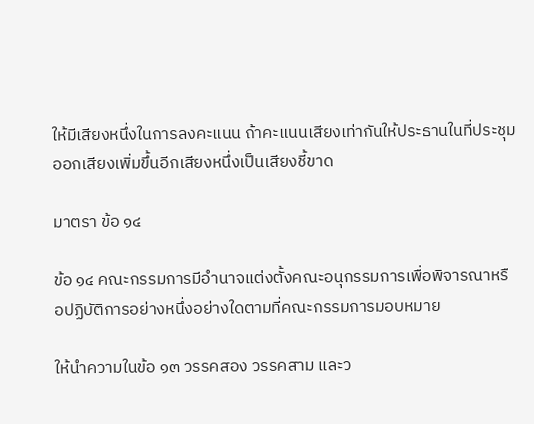ให้มีเสียงหนึ่งในการลงคะแนน ถ้าคะแนนเสียงเท่ากันให้ประธานในที่ประชุมออกเสียงเพิ่มขึ้นอีกเสียงหนึ่งเป็นเสียงชี้ขาด

มาตรา ข้อ ๑๔

ข้อ ๑๔ คณะกรรมการมีอำนาจแต่งตั้งคณะอนุกรรมการเพื่อพิจารณาหรือปฏิบัติการอย่างหนึ่งอย่างใดตามที่คณะกรรมการมอบหมาย

ให้นำความในข้อ ๑๓ วรรคสอง วรรคสาม และว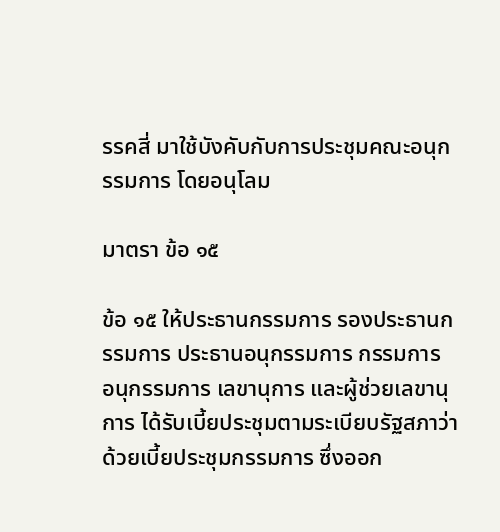รรคสี่ มาใช้บังคับกับการประชุมคณะอนุกรรมการ โดยอนุโลม

มาตรา ข้อ ๑๕

ข้อ ๑๕ ให้ประธานกรรมการ รองประธานกรรมการ ประธานอนุกรรมการ กรรมการ อนุกรรมการ เลขานุการ และผู้ช่วยเลขานุการ ได้รับเบี้ยประชุมตามระเบียบรัฐสภาว่าด้วยเบี้ยประชุมกรรมการ ซึ่งออก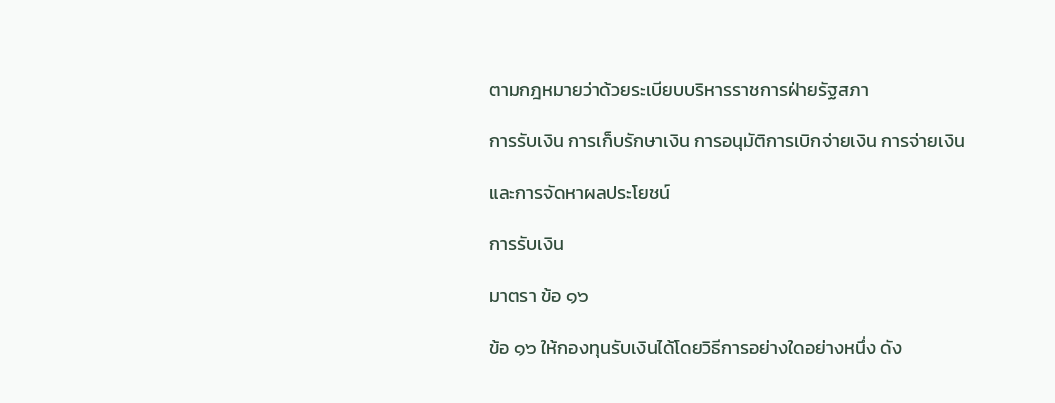ตามกฎหมายว่าด้วยระเบียบบริหารราชการฝ่ายรัฐสภา

การรับเงิน การเก็บรักษาเงิน การอนุมัติการเบิกจ่ายเงิน การจ่ายเงิน

และการจัดหาผลประโยชน์

การรับเงิน

มาตรา ข้อ ๑๖

ข้อ ๑๖ ให้กองทุนรับเงินได้โดยวิธีการอย่างใดอย่างหนึ่ง ดัง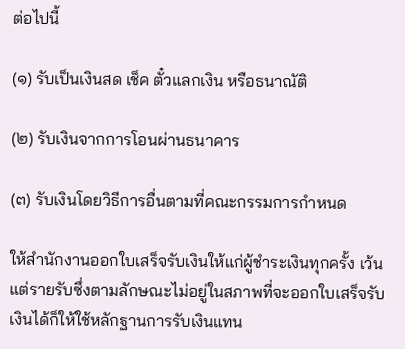ต่อไปนี้

(๑) รับเป็นเงินสด เช็ค ตั๋วแลกเงิน หรือธนาณัติ

(๒) รับเงินจากการโอนผ่านธนาคาร

(๓) รับเงินโดยวิธีการอื่นตามที่คณะกรรมการกำหนด

ให้สำนักงานออกใบเสร็จรับเงินให้แก่ผู้ชำระเงินทุกครั้ง เว้นแต่รายรับซึ่งตามลักษณะไม่อยู่ในสภาพที่จะออกใบเสร็จรับเงินได้ก็ให้ใช้หลักฐานการรับเงินแทน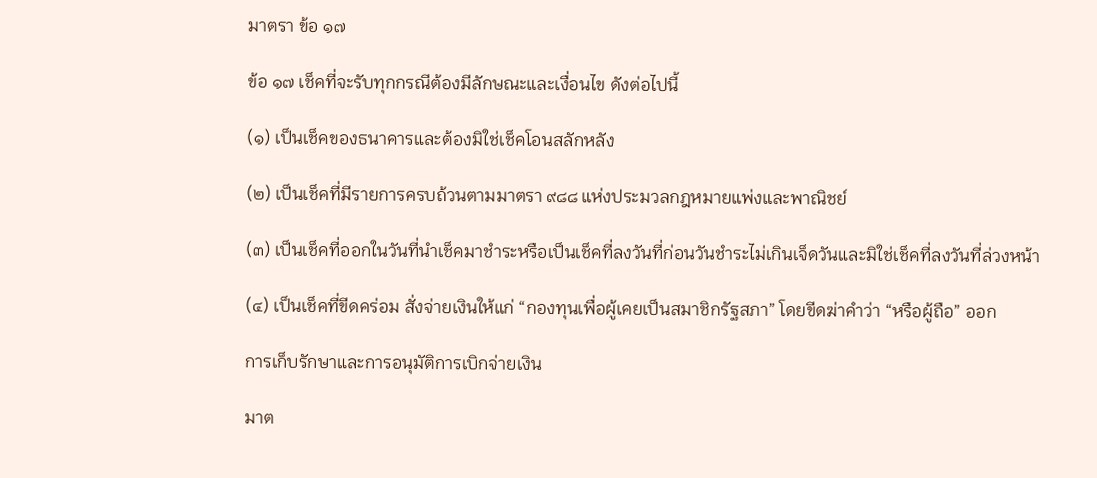มาตรา ข้อ ๑๗

ข้อ ๑๗ เช็คที่จะรับทุกกรณีต้องมีลักษณะและเงื่อนไข ดังต่อไปนี้

(๑) เป็นเช็คของธนาคารและต้องมิใช่เช็คโอนสลักหลัง

(๒) เป็นเช็คที่มีรายการครบถ้วนตามมาตรา ๙๘๘ แห่งประมวลกฎหมายแพ่งและพาณิชย์

(๓) เป็นเช็คที่ออกในวันที่นำเช็คมาชำระหรือเป็นเช็คที่ลงวันที่ก่อนวันชำระไม่เกินเจ็ดวันและมิใช่เช็คที่ลงวันที่ล่วงหน้า

(๔) เป็นเช็คที่ขีดคร่อม สั่งจ่ายเงินให้แก่ “กองทุนเพื่อผู้เคยเป็นสมาชิกรัฐสภา” โดยขีดฆ่าคำว่า “หรือผู้ถือ” ออก

การเก็บรักษาและการอนุมัติการเบิกจ่ายเงิน

มาต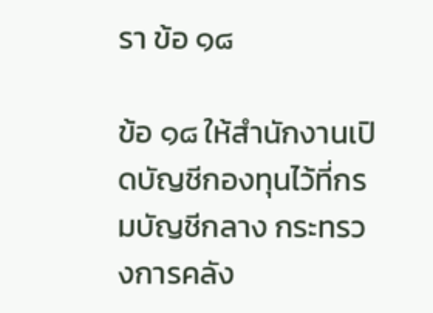รา ข้อ ๑๘

ข้อ ๑๘ ให้สำนักงานเปิดบัญชีกองทุนไว้ที่กรมบัญชีกลาง กระทรวงการคลัง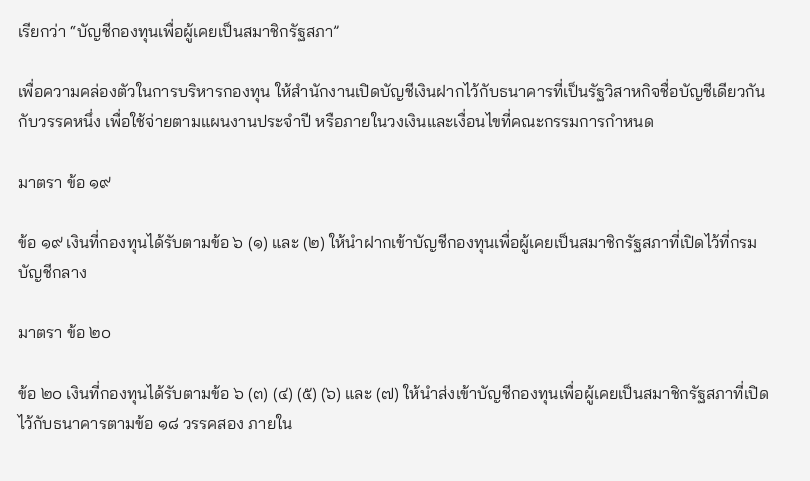เรียกว่า “บัญชีกองทุนเพื่อผู้เคยเป็นสมาชิกรัฐสภา”

เพื่อความคล่องตัวในการบริหารกองทุน ให้สำนักงานเปิดบัญชีเงินฝากไว้กับธนาคารที่เป็นรัฐวิสาหกิจชื่อบัญชีเดียวกันกับวรรคหนึ่ง เพื่อใช้จ่ายตามแผนงานประจำปี หรือภายในวงเงินและเงื่อนไขที่คณะกรรมการกำหนด

มาตรา ข้อ ๑๙

ข้อ ๑๙ เงินที่กองทุนได้รับตามข้อ ๖ (๑) และ (๒) ให้นำฝากเข้าบัญชีกองทุนเพื่อผู้เคยเป็นสมาชิกรัฐสภาที่เปิดไว้ที่กรมบัญชีกลาง

มาตรา ข้อ ๒๐

ข้อ ๒๐ เงินที่กองทุนได้รับตามข้อ ๖ (๓) (๔) (๕) (๖) และ (๗) ให้นำส่งเข้าบัญชีกองทุนเพื่อผู้เคยเป็นสมาชิกรัฐสภาที่เปิดไว้กับธนาคารตามข้อ ๑๘ วรรคสอง ภายใน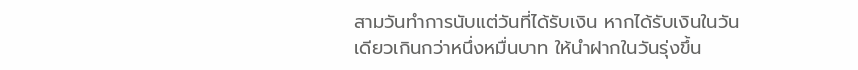สามวันทำการนับแต่วันที่ได้รับเงิน หากได้รับเงินในวันเดียวเกินกว่าหนึ่งหมื่นบาท ให้นำฝากในวันรุ่งขึ้น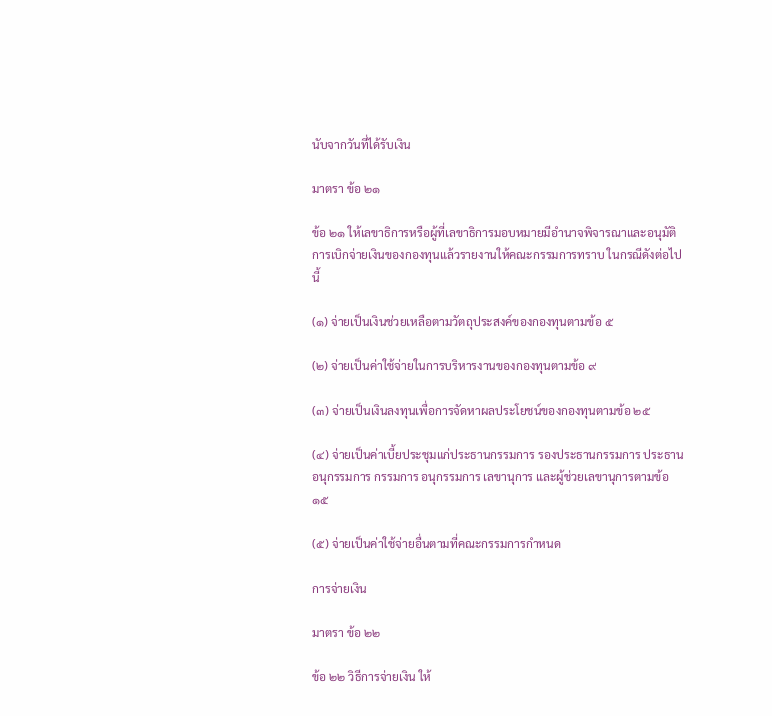นับจากวันที่ได้รับเงิน

มาตรา ข้อ ๒๑

ข้อ ๒๑ ให้เลขาธิการหรือผู้ที่เลขาธิการมอบหมายมีอำนาจพิจารณาและอนุมัติการเบิกจ่ายเงินของกองทุนแล้วรายงานให้คณะกรรมการทราบ ในกรณีดังต่อไปนี้

(๑) จ่ายเป็นเงินช่วยเหลือตามวัตถุประสงค์ของกองทุนตามข้อ ๕

(๒) จ่ายเป็นค่าใช้จ่ายในการบริหารงานของกองทุนตามข้อ ๙

(๓) จ่ายเป็นเงินลงทุนเพื่อการจัดหาผลประโยชน์ของกองทุนตามข้อ ๒๕

(๔) จ่ายเป็นค่าเบี้ยประชุมแก่ประธานกรรมการ รองประธานกรรมการ ประธานอนุกรรมการ กรรมการ อนุกรรมการ เลขานุการ และผู้ช่วยเลขานุการตามข้อ ๑๕

(๕) จ่ายเป็นค่าใช้จ่ายอื่นตามที่คณะกรรมการกำหนด

การจ่ายเงิน

มาตรา ข้อ ๒๒

ข้อ ๒๒ วิธีการจ่ายเงิน ให้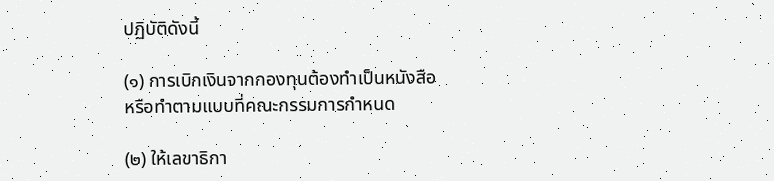ปฏิบัติดังนี้

(๑) การเบิกเงินจากกองทุนต้องทำเป็นหนังสือหรือทำตามแบบที่คณะกรรมการกำหนด

(๒) ให้เลขาธิกา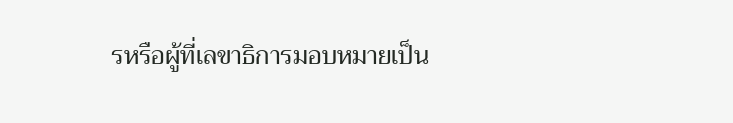รหรือผู้ที่เลขาธิการมอบหมายเป็น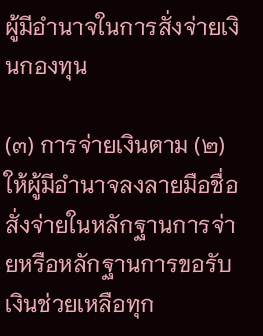ผู้มีอำนาจในการสั่งจ่ายเงินกองทุน

(๓) การจ่ายเงินตาม (๒) ให้ผู้มีอำนาจลงลายมือชื่อสั่งจ่ายในหลักฐานการจ่ายหรือหลักฐานการขอรับเงินช่วยเหลือทุก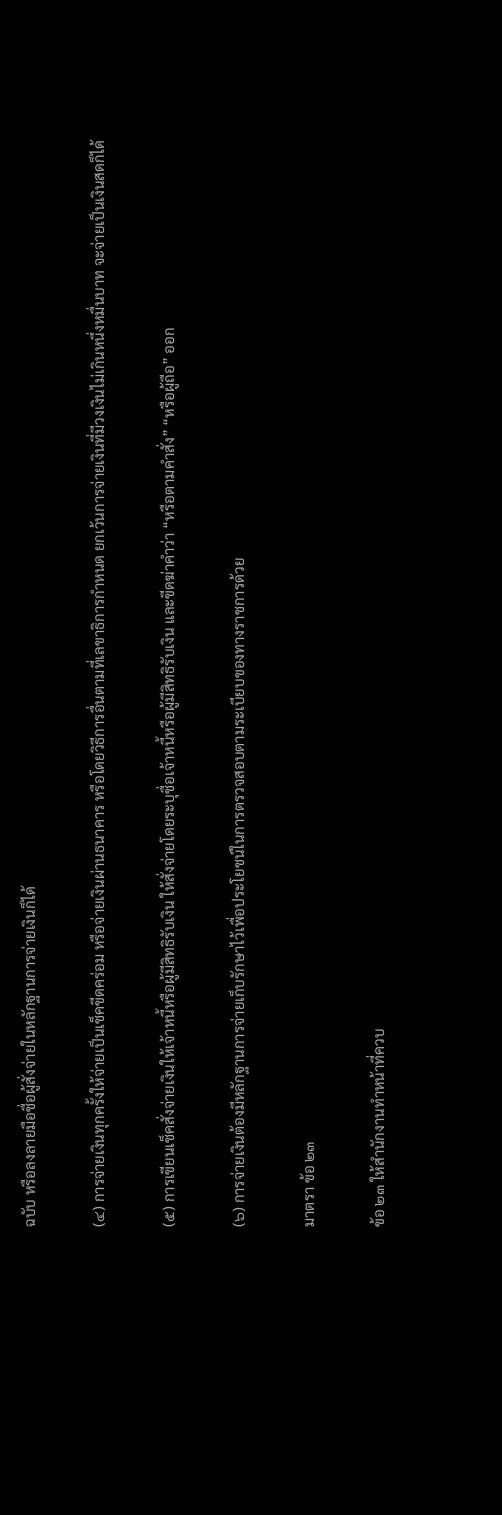ฉบับ หรือลงลายมือชื่อผู้สั่งจ่ายในหลักฐานการจ่ายเงินก็ได้

(๔) การจ่ายเงินทุกครั้งให้จ่ายเป็นเช็คขีดคร่อม หรือจ่ายเงินผ่านธนาคาร หรือโดยวิธีการอื่นตามที่เลขาธิการกำหนด ยกเว้นการจ่ายเงินที่มีวงเงินไม่เกินหนึ่งหมื่นบาท จะจ่ายเป็นเงินสดก็ได้

(๕) การเขียนเช็คสั่งจ่ายเงินให้เจ้าหนี้หรือผู้มีสิทธิรับเงิน ให้สั่งจ่ายโดยระบุชื่อเจ้าหนี้หรือผู้มีสิทธิรับเงิน และขีดฆ่าคำว่า “หรือตามคำสั่ง” “หรือผู้ถือ” ออก

(๖) การจ่ายเงินต้องมีหลักฐานการจ่ายเก็บรักษาไว้เพื่อประโยชน์ในการตรวจสอบตามระเบียบของทางราชการด้วย

มาตรา ข้อ ๒๓

ข้อ ๒๓ ให้สำนักงานทำหน้าที่ควบ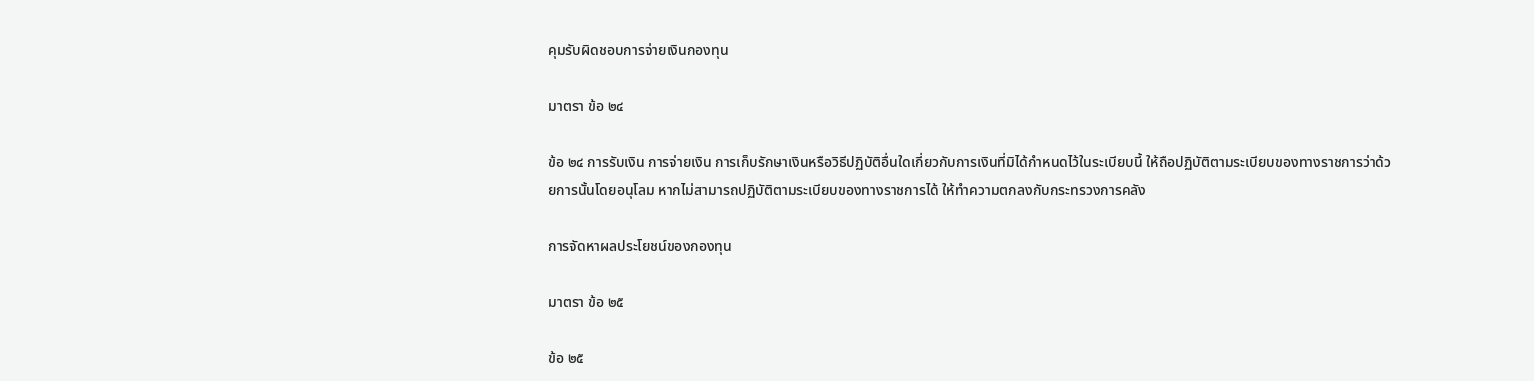คุมรับผิดชอบการจ่ายเงินกองทุน

มาตรา ข้อ ๒๔

ข้อ ๒๔ การรับเงิน การจ่ายเงิน การเก็บรักษาเงินหรือวิธีปฏิบัติอื่นใดเกี่ยวกับการเงินที่มิได้กำหนดไว้ในระเบียบนี้ ให้ถือปฏิบัติตามระเบียบของทางราชการว่าด้วยการนั้นโดยอนุโลม หากไม่สามารถปฏิบัติตามระเบียบของทางราชการได้ ให้ทำความตกลงกับกระทรวงการคลัง

การจัดหาผลประโยชน์ของกองทุน

มาตรา ข้อ ๒๕

ข้อ ๒๕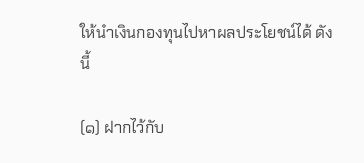ให้นำเงินกองทุนไปหาผลประโยชน์ได้ ดังนี้

(๑) ฝากไว้กับ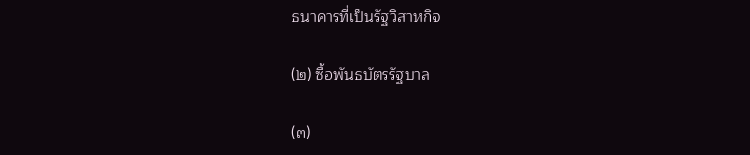ธนาคารที่เป็นรัฐวิสาหกิจ

(๒) ซื้อพันธบัตรรัฐบาล

(๓)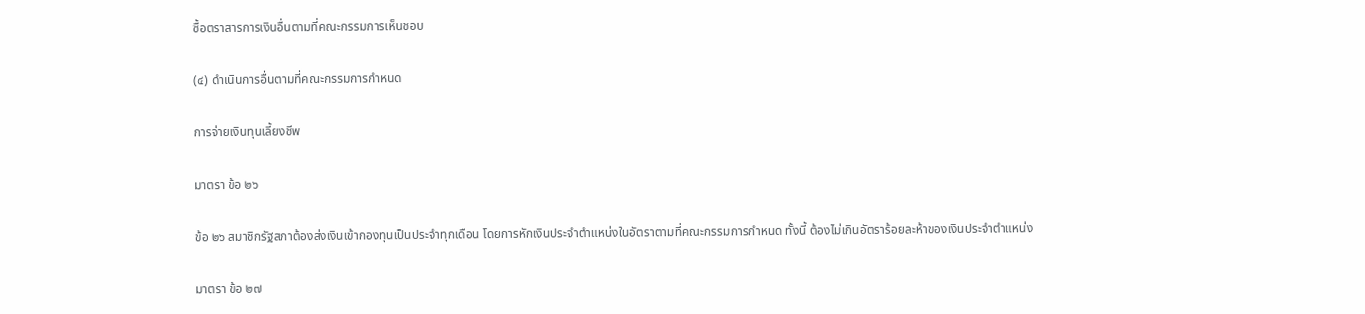ซื้อตราสารการเงินอื่นตามที่คณะกรรมการเห็นชอบ

(๔) ดำเนินการอื่นตามที่คณะกรรมการกำหนด

การจ่ายเงินทุนเลี้ยงชีพ

มาตรา ข้อ ๒๖

ข้อ ๒๖ สมาชิกรัฐสภาต้องส่งเงินเข้ากองทุนเป็นประจำทุกเดือน โดยการหักเงินประจำตำแหน่งในอัตราตามที่คณะกรรมการกำหนด ทั้งนี้ ต้องไม่เกินอัตราร้อยละห้าของเงินประจำตำแหน่ง

มาตรา ข้อ ๒๗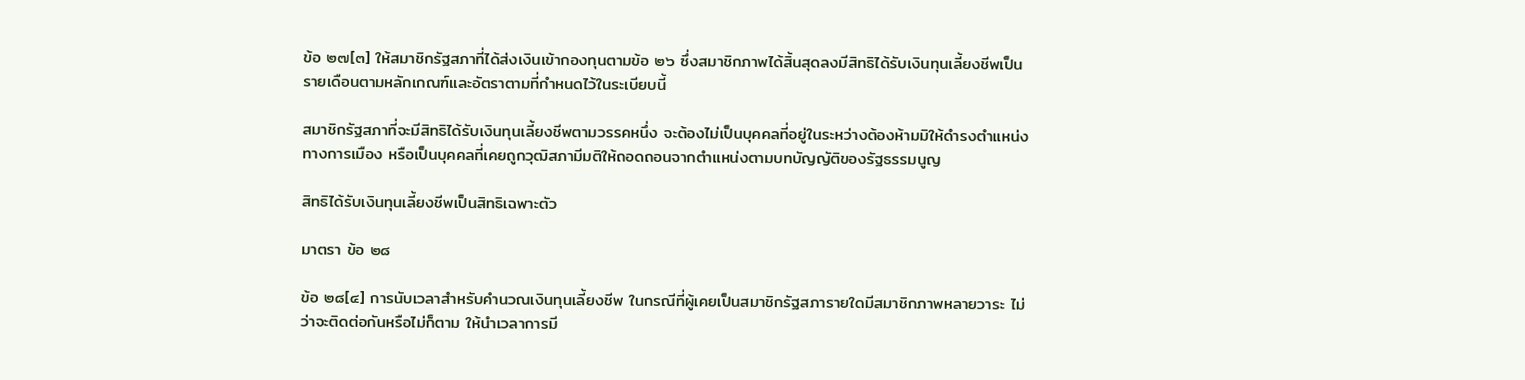ข้อ ๒๗[๓] ให้สมาชิกรัฐสภาที่ได้ส่งเงินเข้ากองทุนตามข้อ ๒๖ ซึ่งสมาชิกภาพได้สิ้นสุดลงมีสิทธิได้รับเงินทุนเลี้ยงชีพเป็นรายเดือนตามหลักเกณฑ์และอัตราตามที่กำหนดไว้ในระเบียบนี้

สมาชิกรัฐสภาที่จะมีสิทธิได้รับเงินทุนเลี้ยงชีพตามวรรคหนึ่ง จะต้องไม่เป็นบุคคลที่อยู่ในระหว่างต้องห้ามมิให้ดำรงตำแหน่งทางการเมือง หรือเป็นบุคคลที่เคยถูกวุฒิสภามีมติให้ถอดถอนจากตำแหน่งตามบทบัญญัติของรัฐธรรมนูญ

สิทธิได้รับเงินทุนเลี้ยงชีพเป็นสิทธิเฉพาะตัว

มาตรา ข้อ ๒๘

ข้อ ๒๘[๔] การนับเวลาสำหรับคำนวณเงินทุนเลี้ยงชีพ ในกรณีที่ผู้เคยเป็นสมาชิกรัฐสภารายใดมีสมาชิกภาพหลายวาระ ไม่ว่าจะติดต่อกันหรือไม่ก็ตาม ให้นำเวลาการมี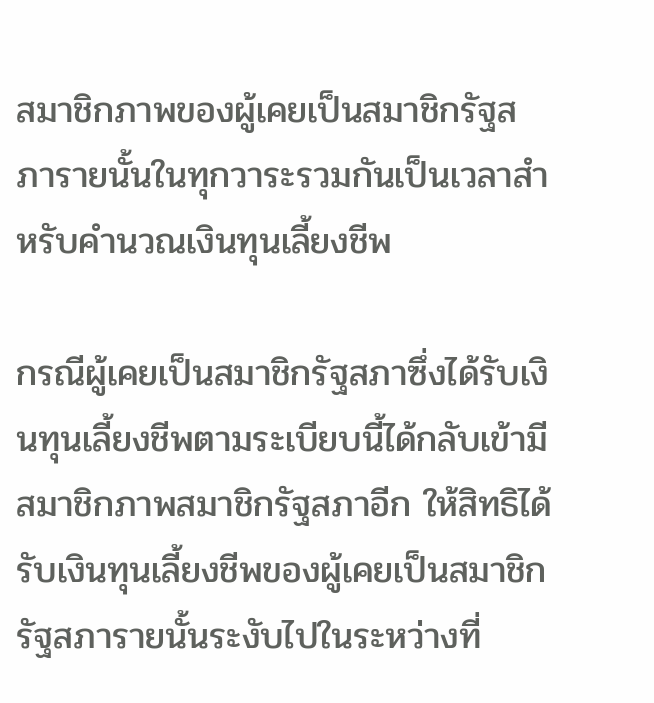สมาชิกภาพของผู้เคยเป็นสมาชิกรัฐสภารายนั้นในทุกวาระรวมกันเป็นเวลาสำหรับคำนวณเงินทุนเลี้ยงชีพ

กรณีผู้เคยเป็นสมาชิกรัฐสภาซึ่งได้รับเงินทุนเลี้ยงชีพตามระเบียบนี้ได้กลับเข้ามีสมาชิกภาพสมาชิกรัฐสภาอีก ให้สิทธิได้รับเงินทุนเลี้ยงชีพของผู้เคยเป็นสมาชิกรัฐสภารายนั้นระงับไปในระหว่างที่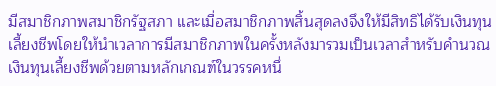มีสมาชิกภาพสมาชิกรัฐสภา และเมื่อสมาชิกภาพสิ้นสุดลงจึงให้มีสิทธิได้รับเงินทุนเลี้ยงชีพโดยให้นำเวลาการมีสมาชิกภาพในครั้งหลังมารวมเป็นเวลาสำหรับคำนวณเงินทุนเลี้ยงชีพด้วยตามหลักเกณฑ์ในวรรคหนึ่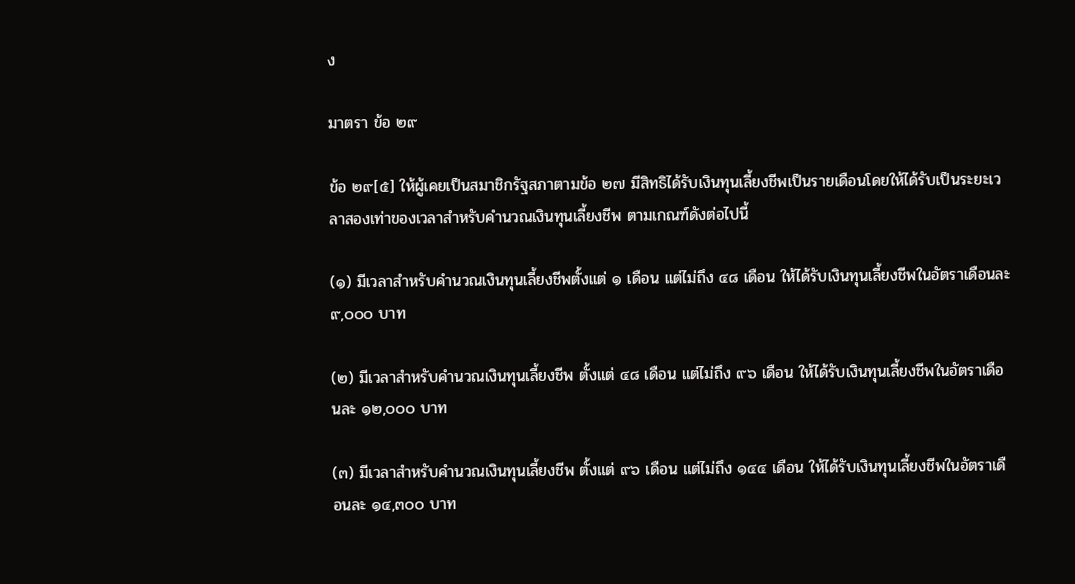ง

มาตรา ข้อ ๒๙

ข้อ ๒๙[๕] ให้ผู้เคยเป็นสมาชิกรัฐสภาตามข้อ ๒๗ มีสิทธิได้รับเงินทุนเลี้ยงชีพเป็นรายเดือนโดยให้ได้รับเป็นระยะเวลาสองเท่าของเวลาสำหรับคำนวณเงินทุนเลี้ยงชีพ ตามเกณฑ์ดังต่อไปนี้

(๑) มีเวลาสำหรับคำนวณเงินทุนเลี้ยงชีพตั้งแต่ ๑ เดือน แต่ไม่ถึง ๔๘ เดือน ให้ได้รับเงินทุนเลี้ยงชีพในอัตราเดือนละ ๙,๐๐๐ บาท

(๒) มีเวลาสำหรับคำนวณเงินทุนเลี้ยงชีพ ตั้งแต่ ๔๘ เดือน แต่ไม่ถึง ๙๖ เดือน ให้ได้รับเงินทุนเลี้ยงชีพในอัตราเดือนละ ๑๒,๐๐๐ บาท

(๓) มีเวลาสำหรับคำนวณเงินทุนเลี้ยงชีพ ตั้งแต่ ๙๖ เดือน แต่ไม่ถึง ๑๔๔ เดือน ให้ได้รับเงินทุนเลี้ยงชีพในอัตราเดือนละ ๑๔,๓๐๐ บาท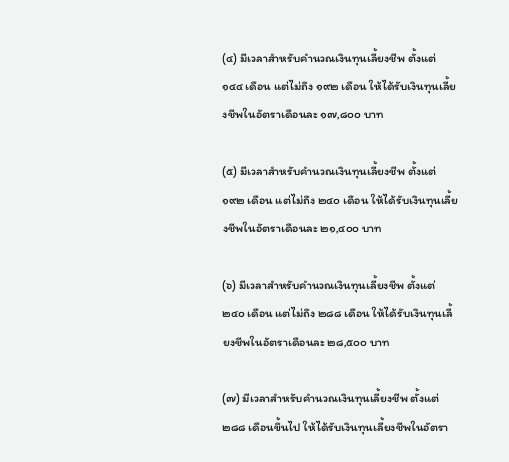(๔) มีเวลาสำหรับคำนวณเงินทุนเลี้ยงชีพ ตั้งแต่ ๑๔๔ เดือน แต่ไม่ถึง ๑๙๒ เดือน ให้ได้รับเงินทุนเลี้ยงชีพในอัตราเดือนละ ๑๗,๘๐๐ บาท

(๕) มีเวลาสำหรับคำนวณเงินทุนเลี้ยงชีพ ตั้งแต่ ๑๙๒ เดือน แต่ไม่ถึง ๒๔๐ เดือน ให้ได้รับเงินทุนเลี้ยงชีพในอัตราเดือนละ ๒๑,๔๐๐ บาท

(๖) มีเวลาสำหรับคำนวณเงินทุนเลี้ยงชีพ ตั้งแต่ ๒๔๐ เดือน แต่ไม่ถึง ๒๘๘ เดือน ให้ได้รับเงินทุนเลี้ยงชีพในอัตราเดือนละ ๒๘,๕๐๐ บาท

(๗) มีเวลาสำหรับคำนวณเงินทุนเลี้ยงชีพ ตั้งแต่ ๒๘๘ เดือนขึ้นไป ให้ได้รับเงินทุนเลี้ยงชีพในอัตรา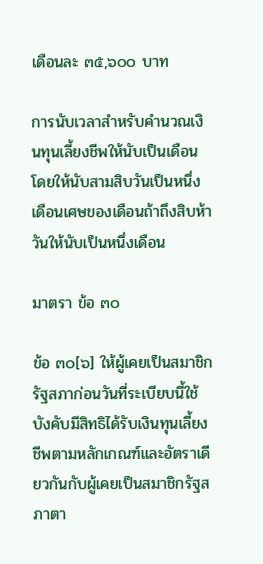เดือนละ ๓๕,๖๐๐ บาท

การนับเวลาสำหรับคำนวณเงินทุนเลี้ยงชีพให้นับเป็นเดือน โดยให้นับสามสิบวันเป็นหนึ่งเดือนเศษของเดือนถ้าถึงสิบห้าวันให้นับเป็นหนึ่งเดือน

มาตรา ข้อ ๓๐

ข้อ ๓๐[๖] ให้ผู้เคยเป็นสมาชิกรัฐสภาก่อนวันที่ระเบียบนี้ใช้บังคับมีสิทธิได้รับเงินทุนเลี้ยงชีพตามหลักเกณฑ์และอัตราเดียวกันกับผู้เคยเป็นสมาชิกรัฐสภาตา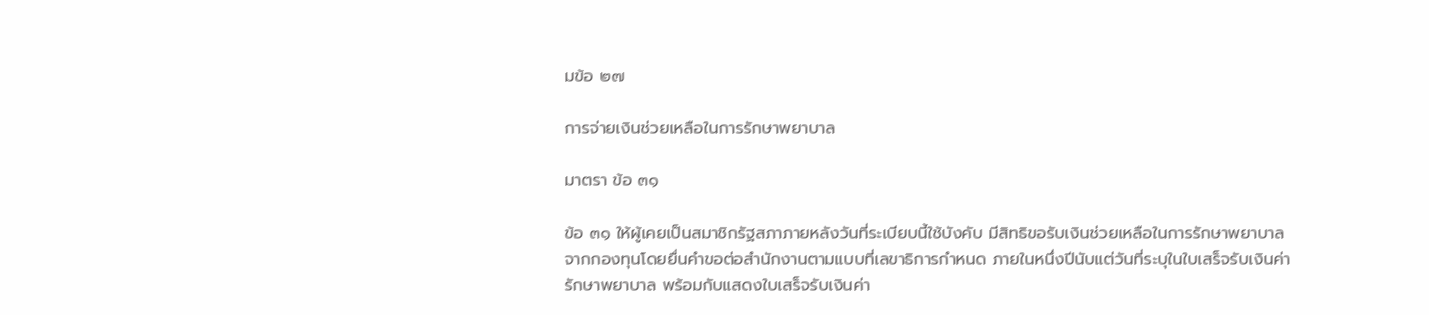มข้อ ๒๗

การจ่ายเงินช่วยเหลือในการรักษาพยาบาล

มาตรา ข้อ ๓๑

ข้อ ๓๑ ให้ผู้เคยเป็นสมาชิกรัฐสภาภายหลังวันที่ระเบียบนี้ใช้บังคับ มีสิทธิขอรับเงินช่วยเหลือในการรักษาพยาบาลจากกองทุนโดยยื่นคำขอต่อสำนักงานตามแบบที่เลขาธิการกำหนด ภายในหนึ่งปีนับแต่วันที่ระบุในใบเสร็จรับเงินค่ารักษาพยาบาล พร้อมกับแสดงใบเสร็จรับเงินค่า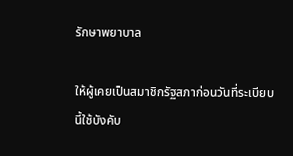รักษาพยาบาล

ให้ผู้เคยเป็นสมาชิกรัฐสภาก่อนวันที่ระเบียบนี้ใช้บังคับ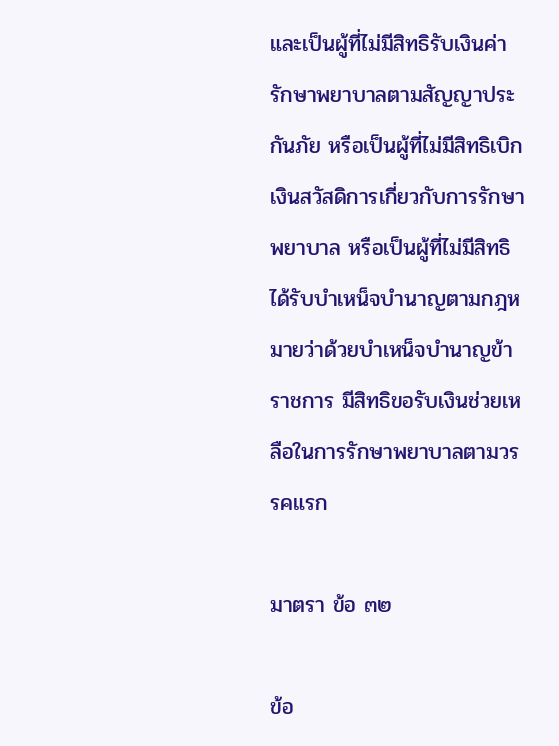และเป็นผู้ที่ไม่มีสิทธิรับเงินค่ารักษาพยาบาลตามสัญญาประกันภัย หรือเป็นผู้ที่ไม่มีสิทธิเบิกเงินสวัสดิการเกี่ยวกับการรักษาพยาบาล หรือเป็นผู้ที่ไม่มีสิทธิได้รับบำเหน็จบำนาญตามกฎหมายว่าด้วยบำเหน็จบำนาญข้าราชการ มีสิทธิขอรับเงินช่วยเหลือในการรักษาพยาบาลตามวรรคแรก

มาตรา ข้อ ๓๒

ข้อ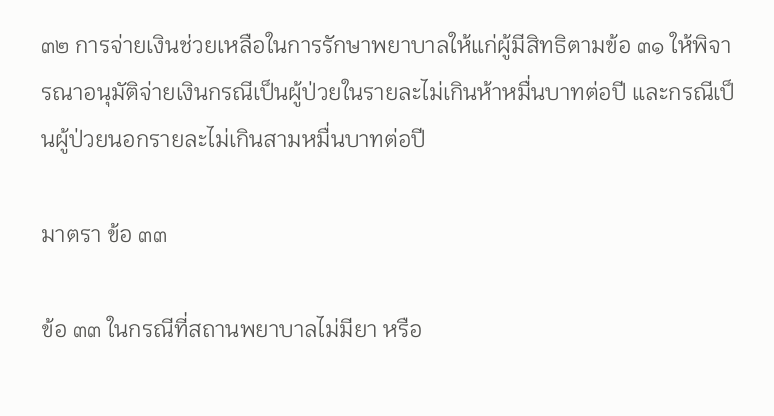๓๒ การจ่ายเงินช่วยเหลือในการรักษาพยาบาลให้แก่ผู้มีสิทธิตามข้อ ๓๑ ให้พิจารณาอนุมัติจ่ายเงินกรณีเป็นผู้ป่วยในรายละไม่เกินห้าหมื่นบาทต่อปี และกรณีเป็นผู้ป่วยนอกรายละไม่เกินสามหมื่นบาทต่อปี

มาตรา ข้อ ๓๓

ข้อ ๓๓ ในกรณีที่สถานพยาบาลไม่มียา หรือ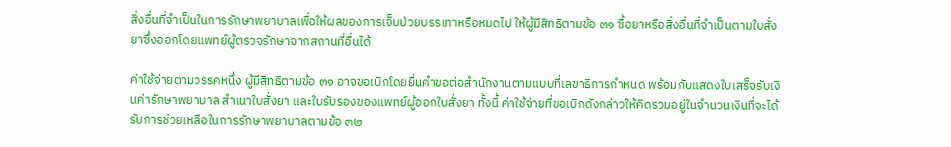สิ่งอื่นที่จำเป็นในการรักษาพยาบาลเพื่อให้ผลของการเจ็บป่วยบรรเทาหรือหมดไป ให้ผู้มีสิทธิตามข้อ ๓๑ ซื้อยาหรือสิ่งอื่นที่จำเป็นตามใบสั่งยาซึ่งออกโดยแพทย์ผู้ตรวจรักษาจากสถานที่อื่นได้

ค่าใช้จ่ายตามวรรคหนึ่ง ผู้มีสิทธิตามข้อ ๓๑ อาจขอเบิกโดยยื่นคำขอต่อสำนักงานตามแบบที่เลขาธิการกำหนด พร้อมกับแสดงใบเสร็จรับเงินค่ารักษาพยาบาล สำเนาใบสั่งยา และใบรับรองของแพทย์ผู้ออกใบสั่งยา ทั้งนี้ ค่าใช้จ่ายที่ขอเบิกดังกล่าวให้คิดรวมอยู่ในจำนวนเงินที่จะได้รับการช่วยเหลือในการรักษาพยาบาลตามข้อ ๓๒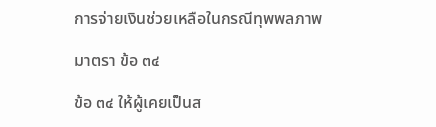การจ่ายเงินช่วยเหลือในกรณีทุพพลภาพ

มาตรา ข้อ ๓๔

ข้อ ๓๔ ให้ผู้เคยเป็นส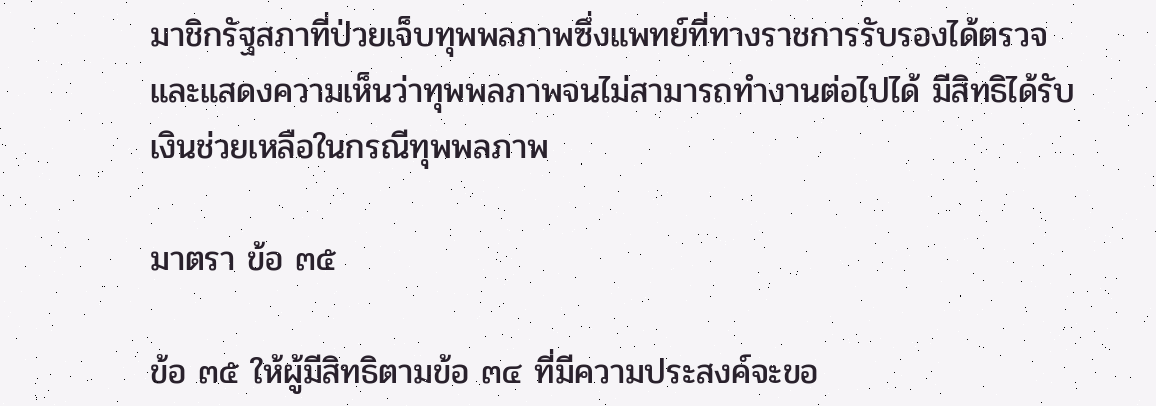มาชิกรัฐสภาที่ป่วยเจ็บทุพพลภาพซึ่งแพทย์ที่ทางราชการรับรองได้ตรวจและแสดงความเห็นว่าทุพพลภาพจนไม่สามารถทำงานต่อไปได้ มีสิทธิได้รับเงินช่วยเหลือในกรณีทุพพลภาพ

มาตรา ข้อ ๓๕

ข้อ ๓๕ ให้ผู้มีสิทธิตามข้อ ๓๔ ที่มีความประสงค์จะขอ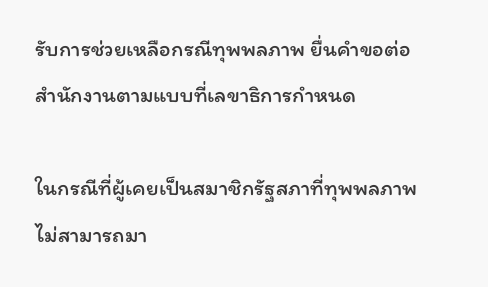รับการช่วยเหลือกรณีทุพพลภาพ ยื่นคำขอต่อสำนักงานตามแบบที่เลขาธิการกำหนด

ในกรณีที่ผู้เคยเป็นสมาชิกรัฐสภาที่ทุพพลภาพไม่สามารถมา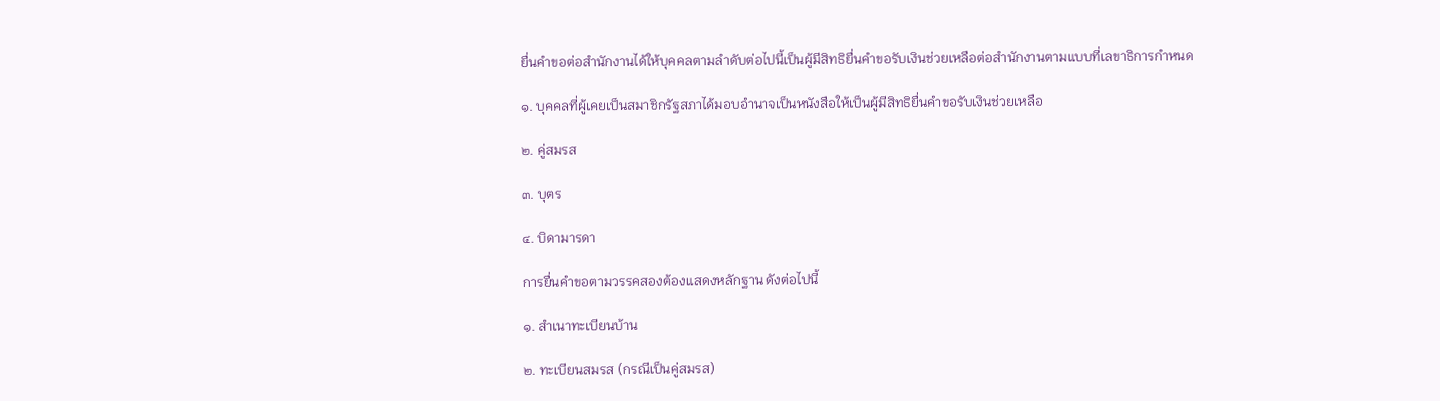ยื่นคำขอต่อสำนักงานได้ให้บุคคลตามลำดับต่อไปนี้เป็นผู้มีสิทธิยื่นคำขอรับเงินช่วยเหลือต่อสำนักงานตามแบบที่เลขาธิการกำหนด

๑. บุคคลที่ผู้เคยเป็นสมาชิกรัฐสภาได้มอบอำนาจเป็นหนังสือให้เป็นผู้มีสิทธิยื่นคำขอรับเงินช่วยเหลือ

๒. คู่สมรส

๓. บุตร

๔. บิดามารดา

การยื่นคำขอตามวรรคสองต้องแสดงหลักฐาน ดังต่อไปนี้

๑. สำเนาทะเบียนบ้าน

๒. ทะเบียนสมรส (กรณีเป็นคู่สมรส)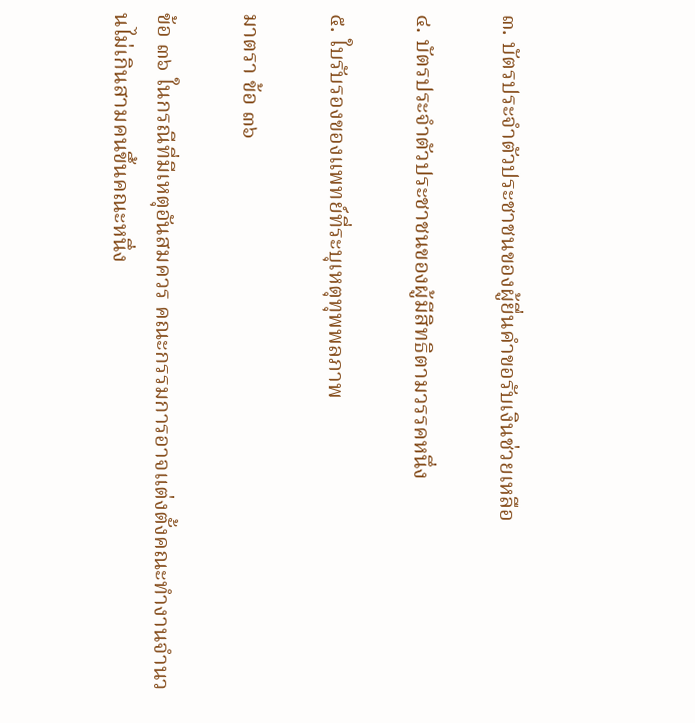๓. บัตรประจำตัวประชาชนของผู้ยื่นคำขอรับเงินช่วยเหลือ

๔. บัตรประจำตัวประชาชนของผู้มีสิทธิตามวรรคหนึ่ง

๕. ใบรับรองของแพทย์ที่ระบุเหตุทุพพลภาพ

มาตรา ข้อ ๓๖

ข้อ ๓๖ ในกรณีที่มีเหตุอันสมควร คณะกรรมการอาจแต่งตั้งคณะทำงานจำนวนไม่เกินสามคนขึ้นคณะหนึ่ง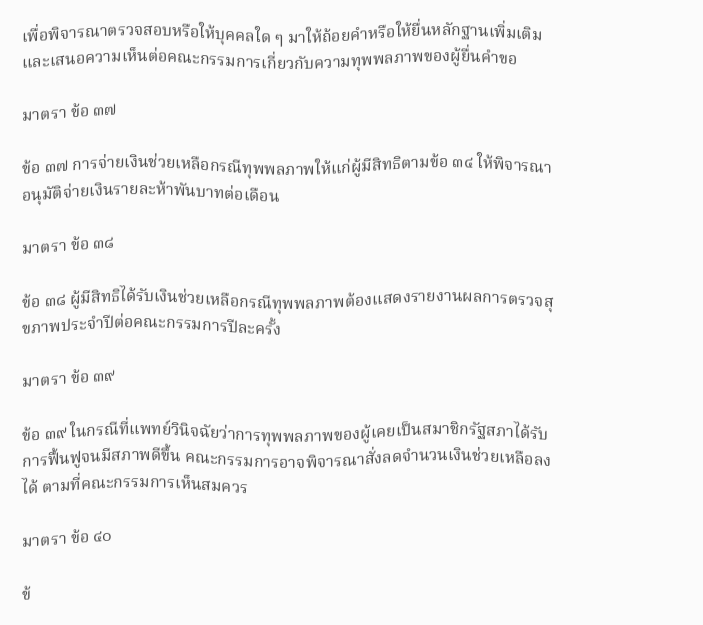เพื่อพิจารณาตรวจสอบหรือให้บุคคลใด ๆ มาให้ถ้อยคำหรือให้ยื่นหลักฐานเพิ่มเติมและเสนอความเห็นต่อคณะกรรมการเกี่ยวกับความทุพพลภาพของผู้ยื่นคำขอ

มาตรา ข้อ ๓๗

ข้อ ๓๗ การจ่ายเงินช่วยเหลือกรณีทุพพลภาพให้แก่ผู้มีสิทธิตามข้อ ๓๔ ให้พิจารณาอนุมัติจ่ายเงินรายละห้าพันบาทต่อเดือน

มาตรา ข้อ ๓๘

ข้อ ๓๘ ผู้มีสิทธิได้รับเงินช่วยเหลือกรณีทุพพลภาพต้องแสดงรายงานผลการตรวจสุขภาพประจำปีต่อคณะกรรมการปีละครั้ง

มาตรา ข้อ ๓๙

ข้อ ๓๙ ในกรณีที่แพทย์วินิจฉัยว่าการทุพพลภาพของผู้เคยเป็นสมาชิกรัฐสภาได้รับการฟื้นฟูจนมีสภาพดีขึ้น คณะกรรมการอาจพิจารณาสั่งลดจำนวนเงินช่วยเหลือลงได้ ตามที่คณะกรรมการเห็นสมควร

มาตรา ข้อ ๔๐

ข้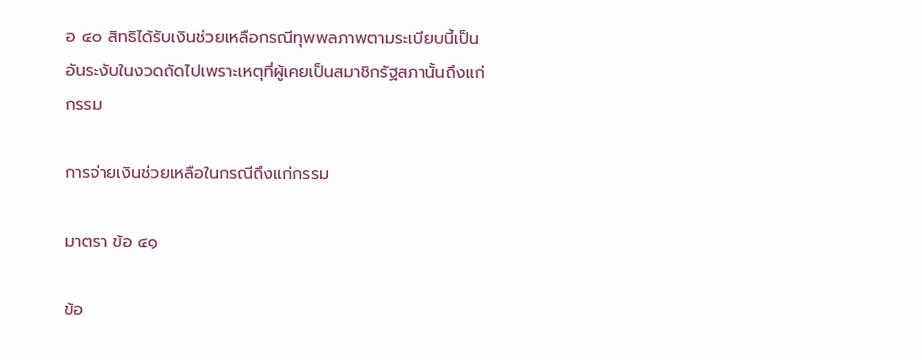อ ๔๐ สิทธิได้รับเงินช่วยเหลือกรณีทุพพลภาพตามระเบียบนี้เป็นอันระงับในงวดถัดไปเพราะเหตุที่ผู้เคยเป็นสมาชิกรัฐสภานั้นถึงแก่กรรม

การจ่ายเงินช่วยเหลือในกรณีถึงแก่กรรม

มาตรา ข้อ ๔๑

ข้อ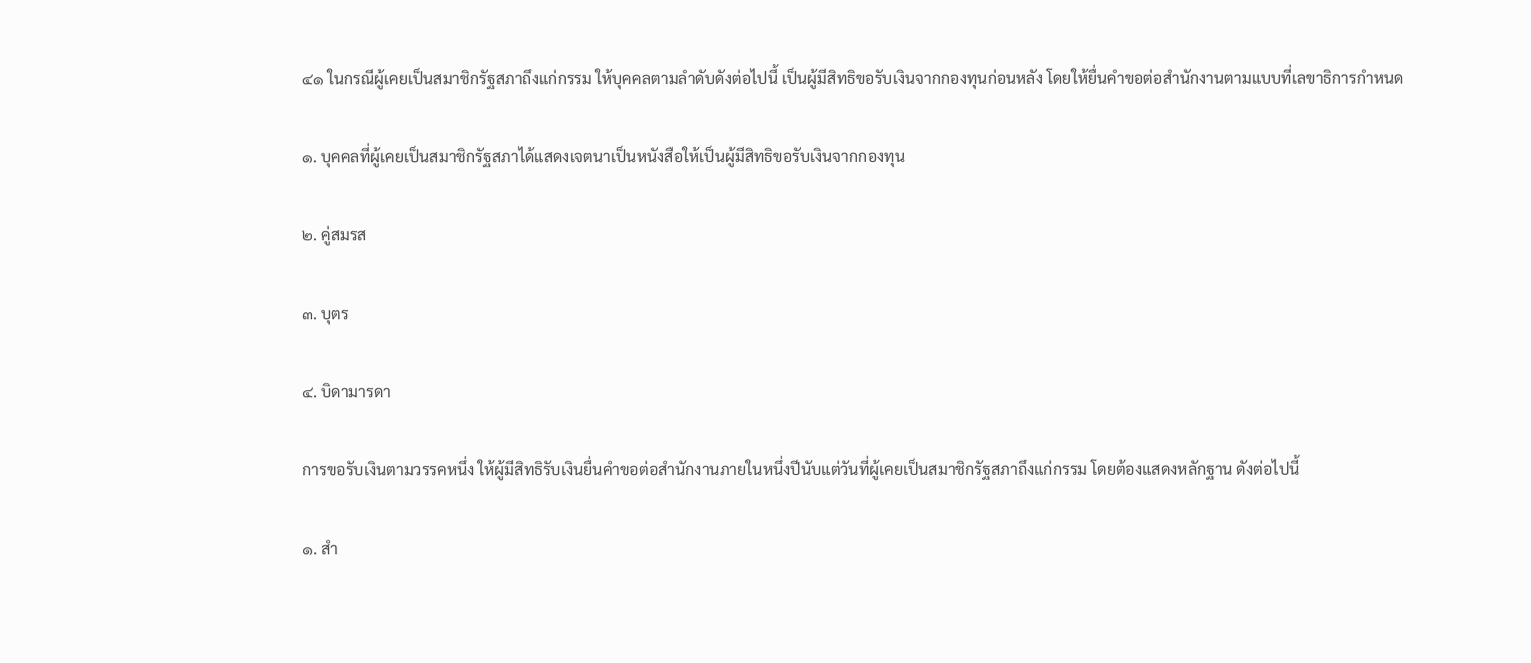๔๑ ในกรณีผู้เคยเป็นสมาชิกรัฐสภาถึงแก่กรรม ให้บุคคลตามลำดับดังต่อไปนี้ เป็นผู้มีสิทธิขอรับเงินจากกองทุนก่อนหลัง โดยให้ยื่นคำขอต่อสำนักงานตามแบบที่เลขาธิการกำหนด

๑. บุคคลที่ผู้เคยเป็นสมาชิกรัฐสภาได้แสดงเจตนาเป็นหนังสือให้เป็นผู้มีสิทธิขอรับเงินจากกองทุน

๒. คู่สมรส

๓. บุตร

๔. บิดามารดา

การขอรับเงินตามวรรคหนึ่ง ให้ผู้มีสิทธิรับเงินยื่นคำขอต่อสำนักงานภายในหนึ่งปีนับแต่วันที่ผู้เคยเป็นสมาชิกรัฐสภาถึงแก่กรรม โดยต้องแสดงหลักฐาน ดังต่อไปนี้

๑. สำ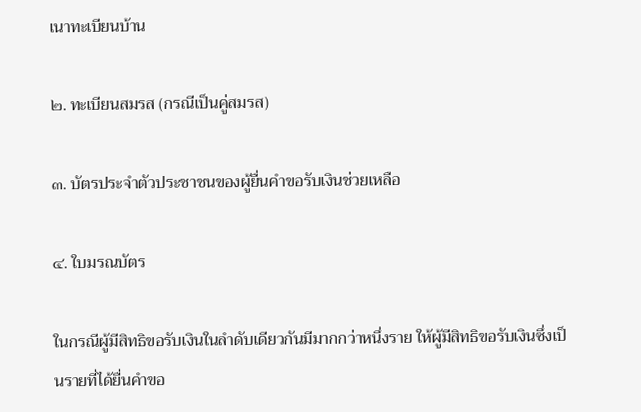เนาทะเบียนบ้าน

๒. ทะเบียนสมรส (กรณีเป็นคู่สมรส)

๓. บัตรประจำตัวประชาชนของผู้ยื่นคำขอรับเงินช่วยเหลือ

๔. ใบมรณบัตร

ในกรณีผู้มีสิทธิขอรับเงินในลำดับเดียวกันมีมากกว่าหนึ่งราย ให้ผู้มีสิทธิขอรับเงินซึ่งเป็นรายที่ได้ยื่นคำขอ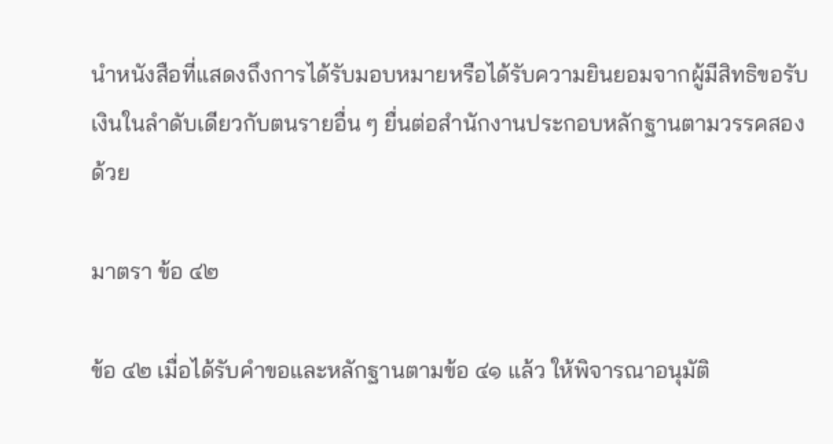นำหนังสือที่แสดงถึงการได้รับมอบหมายหรือได้รับความยินยอมจากผู้มีสิทธิขอรับเงินในลำดับเดียวกับตนรายอื่น ๆ ยื่นต่อสำนักงานประกอบหลักฐานตามวรรคสองด้วย

มาตรา ข้อ ๔๒

ข้อ ๔๒ เมื่อได้รับคำขอและหลักฐานตามข้อ ๔๑ แล้ว ให้พิจารณาอนุมัติ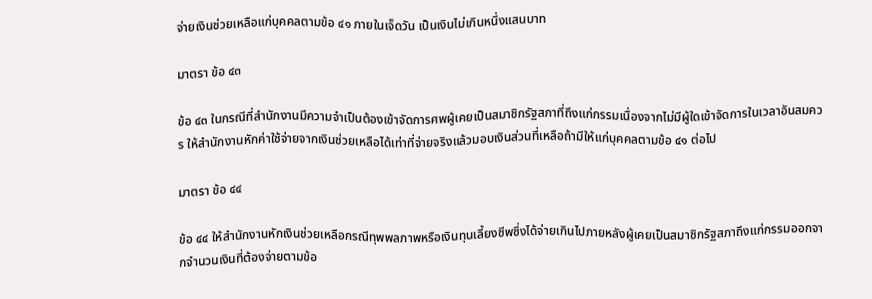จ่ายเงินช่วยเหลือแก่บุคคลตามข้อ ๔๑ ภายในเจ็ดวัน เป็นเงินไม่เกินหนึ่งแสนบาท

มาตรา ข้อ ๔๓

ข้อ ๔๓ ในกรณีที่สำนักงานมีความจำเป็นต้องเข้าจัดการศพผู้เคยเป็นสมาชิกรัฐสภาที่ถึงแก่กรรมเนื่องจากไม่มีผู้ใดเข้าจัดการในเวลาอันสมควร ให้สำนักงานหักค่าใช้จ่ายจากเงินช่วยเหลือได้เท่าที่จ่ายจริงแล้วมอบเงินส่วนที่เหลือถ้ามีให้แก่บุคคลตามข้อ ๔๑ ต่อไป

มาตรา ข้อ ๔๔

ข้อ ๔๔ ให้สำนักงานหักเงินช่วยเหลือกรณีทุพพลภาพหรือเงินทุนเลี้ยงชีพซึ่งได้จ่ายเกินไปภายหลังผู้เคยเป็นสมาชิกรัฐสภาถึงแก่กรรมออกจากจำนวนเงินที่ต้องจ่ายตามข้อ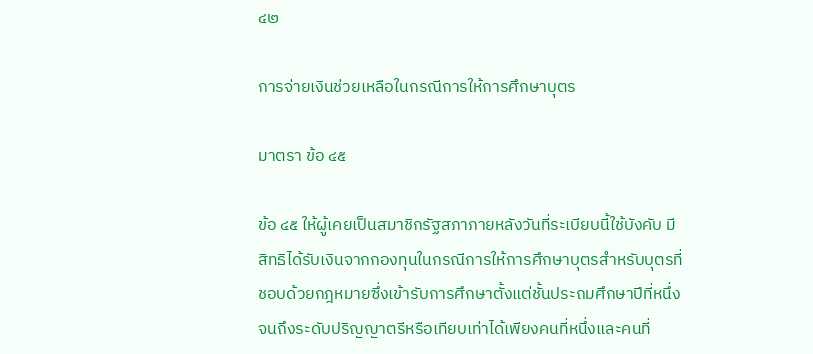๔๒

การจ่ายเงินช่วยเหลือในกรณีการให้การศึกษาบุตร

มาตรา ข้อ ๔๕

ข้อ ๔๕ ให้ผู้เคยเป็นสมาชิกรัฐสภาภายหลังวันที่ระเบียบนี้ใช้บังคับ มีสิทธิได้รับเงินจากกองทุนในกรณีการให้การศึกษาบุตรสำหรับบุตรที่ชอบด้วยกฎหมายซึ่งเข้ารับการศึกษาตั้งแต่ชั้นประถมศึกษาปีที่หนึ่งจนถึงระดับปริญญาตรีหรือเทียบเท่าได้เพียงคนที่หนึ่งและคนที่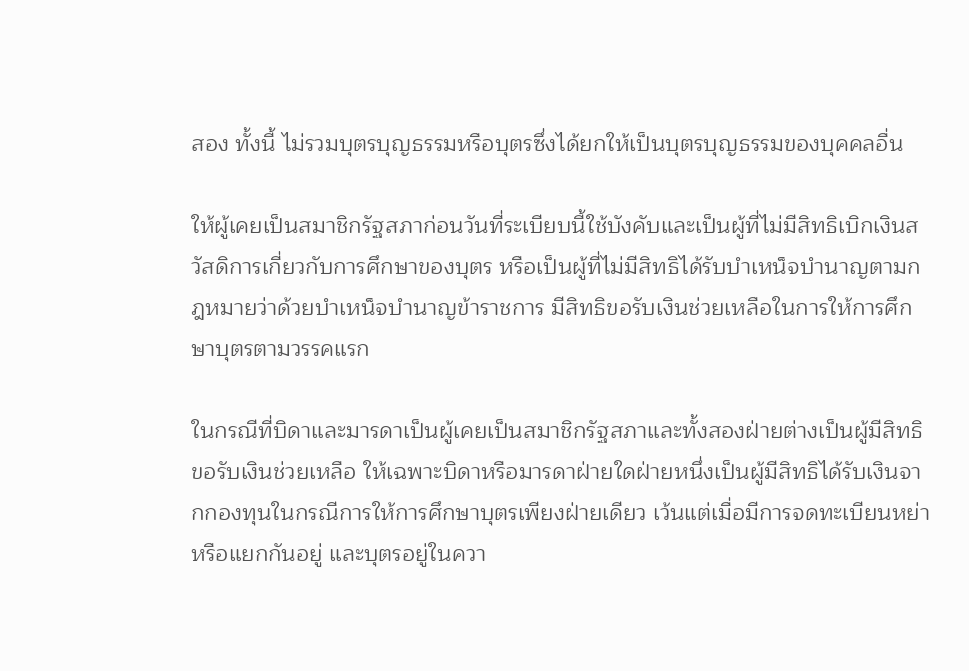สอง ทั้งนี้ ไม่รวมบุตรบุญธรรมหรือบุตรซึ่งได้ยกให้เป็นบุตรบุญธรรมของบุคคลอื่น

ให้ผู้เคยเป็นสมาชิกรัฐสภาก่อนวันที่ระเบียบนี้ใช้บังคับและเป็นผู้ที่ไม่มีสิทธิเบิกเงินสวัสดิการเกี่ยวกับการศึกษาของบุตร หรือเป็นผู้ที่ไม่มีสิทธิได้รับบำเหน็จบำนาญตามกฎหมายว่าด้วยบำเหน็จบำนาญข้าราชการ มีสิทธิขอรับเงินช่วยเหลือในการให้การศึกษาบุตรตามวรรคแรก

ในกรณีที่บิดาและมารดาเป็นผู้เคยเป็นสมาชิกรัฐสภาและทั้งสองฝ่ายต่างเป็นผู้มีสิทธิขอรับเงินช่วยเหลือ ให้เฉพาะบิดาหรือมารดาฝ่ายใดฝ่ายหนึ่งเป็นผู้มีสิทธิได้รับเงินจากกองทุนในกรณีการให้การศึกษาบุตรเพียงฝ่ายเดียว เว้นแต่เมื่อมีการจดทะเบียนหย่าหรือแยกกันอยู่ และบุตรอยู่ในควา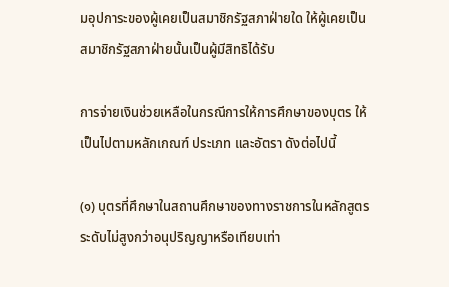มอุปการะของผู้เคยเป็นสมาชิกรัฐสภาฝ่ายใด ให้ผู้เคยเป็นสมาชิกรัฐสภาฝ่ายนั้นเป็นผู้มีสิทธิได้รับ

การจ่ายเงินช่วยเหลือในกรณีการให้การศึกษาของบุตร ให้เป็นไปตามหลักเกณฑ์ ประเภท และอัตรา ดังต่อไปนี้

(๑) บุตรที่ศึกษาในสถานศึกษาของทางราชการในหลักสูตรระดับไม่สูงกว่าอนุปริญญาหรือเทียบเท่า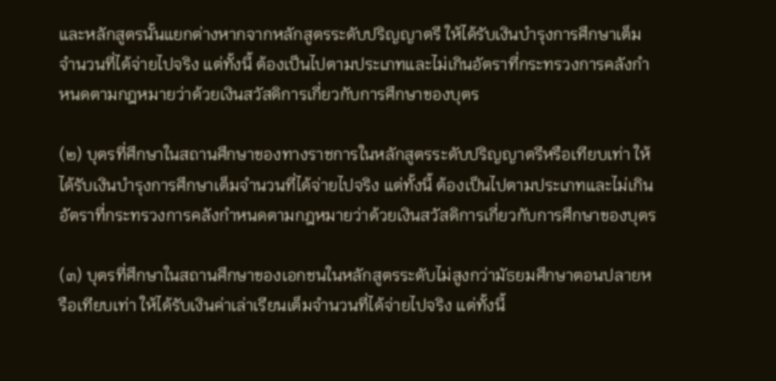และหลักสูตรนั้นแยกต่างหากจากหลักสูตรระดับปริญญาตรี ให้ได้รับเงินบำรุงการศึกษาเต็มจำนวนที่ได้จ่ายไปจริง แต่ทั้งนี้ ต้องเป็นไปตามประเภทและไม่เกินอัตราที่กระทรวงการคลังกำหนดตามกฎหมายว่าด้วยเงินสวัสดิการเกี่ยวกับการศึกษาของบุตร

(๒) บุตรที่ศึกษาในสถานศึกษาของทางราชการในหลักสูตรระดับปริญญาตรีหรือเทียบเท่า ให้ได้รับเงินบำรุงการศึกษาเต็มจำนวนที่ได้จ่ายไปจริง แต่ทั้งนี้ ต้องเป็นไปตามประเภทและไม่เกินอัตราที่กระทรวงการคลังกำหนดตามกฎหมายว่าด้วยเงินสวัสดิการเกี่ยวกับการศึกษาของบุตร

(๓) บุตรที่ศึกษาในสถานศึกษาของเอกชนในหลักสูตรระดับไม่สูงกว่ามัธยมศึกษาตอนปลายหรือเทียบเท่า ให้ได้รับเงินค่าเล่าเรียนเต็มจำนวนที่ได้จ่ายไปจริง แต่ทั้งนี้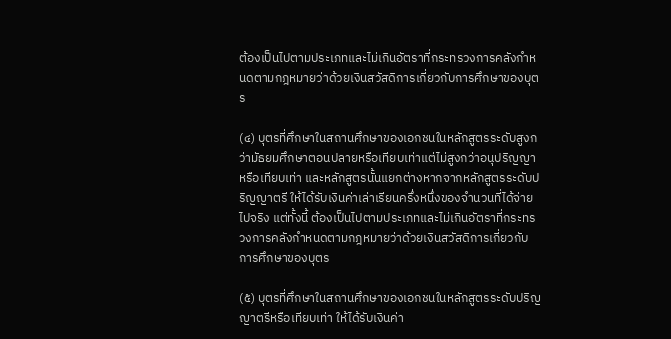ต้องเป็นไปตามประเภทและไม่เกินอัตราที่กระทรวงการคลังกำหนดตามกฎหมายว่าด้วยเงินสวัสดิการเกี่ยวกับการศึกษาของบุตร

(๔) บุตรที่ศึกษาในสถานศึกษาของเอกชนในหลักสูตรระดับสูงกว่ามัธยมศึกษาตอนปลายหรือเทียบเท่าแต่ไม่สูงกว่าอนุปริญญาหรือเทียบเท่า และหลักสูตรนั้นแยกต่างหากจากหลักสูตรระดับปริญญาตรี ให้ได้รับเงินค่าเล่าเรียนครึ่งหนึ่งของจำนวนที่ได้จ่ายไปจริง แต่ทั้งนี้ ต้องเป็นไปตามประเภทและไม่เกินอัตราที่กระทรวงการคลังกำหนดตามกฎหมายว่าด้วยเงินสวัสดิการเกี่ยวกับการศึกษาของบุตร

(๕) บุตรที่ศึกษาในสถานศึกษาของเอกชนในหลักสูตรระดับปริญญาตรีหรือเทียบเท่า ให้ได้รับเงินค่า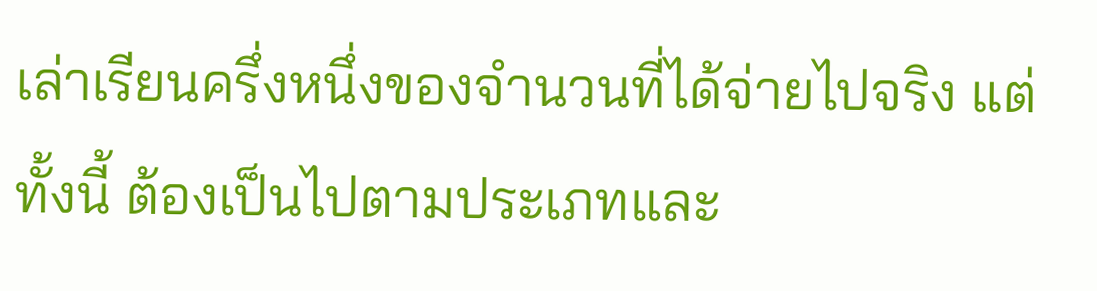เล่าเรียนครึ่งหนึ่งของจำนวนที่ได้จ่ายไปจริง แต่ทั้งนี้ ต้องเป็นไปตามประเภทและ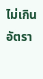ไม่เกินอัตรา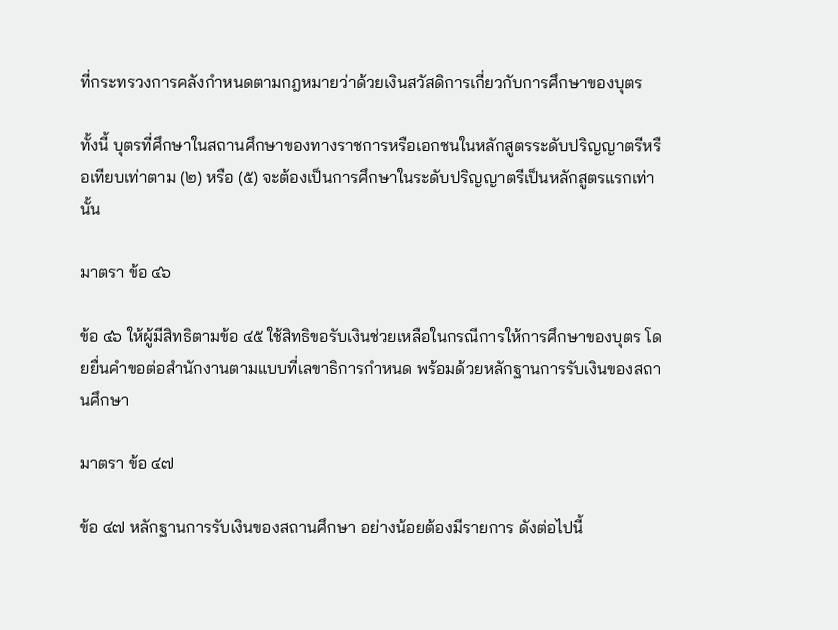ที่กระทรวงการคลังกำหนดตามกฎหมายว่าด้วยเงินสวัสดิการเกี่ยวกับการศึกษาของบุตร

ทั้งนี้ บุตรที่ศึกษาในสถานศึกษาของทางราชการหรือเอกชนในหลักสูตรระดับปริญญาตรีหรือเทียบเท่าตาม (๒) หรือ (๕) จะต้องเป็นการศึกษาในระดับปริญญาตรีเป็นหลักสูตรแรกเท่านั้น

มาตรา ข้อ ๔๖

ข้อ ๔๖ ให้ผู้มีสิทธิตามข้อ ๔๕ ใช้สิทธิขอรับเงินช่วยเหลือในกรณีการให้การศึกษาของบุตร โดยยื่นคำขอต่อสำนักงานตามแบบที่เลขาธิการกำหนด พร้อมด้วยหลักฐานการรับเงินของสถานศึกษา

มาตรา ข้อ ๔๗

ข้อ ๔๗ หลักฐานการรับเงินของสถานศึกษา อย่างน้อยต้องมีรายการ ดังต่อไปนี้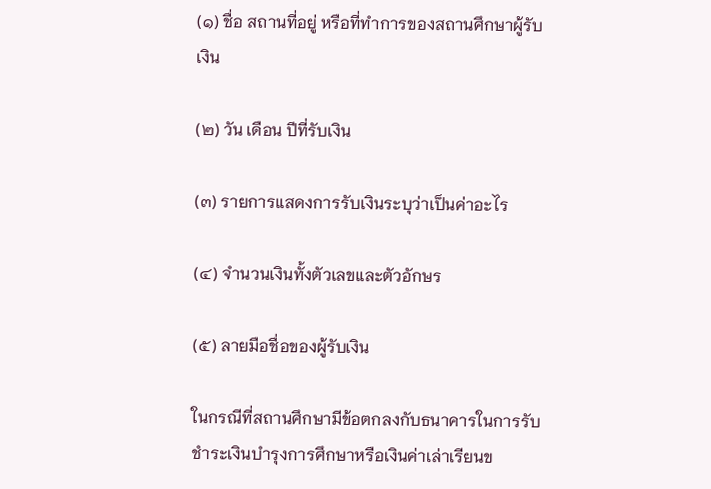(๑) ชื่อ สถานที่อยู่ หรือที่ทำการของสถานศึกษาผู้รับเงิน

(๒) วัน เดือน ปีที่รับเงิน

(๓) รายการแสดงการรับเงินระบุว่าเป็นค่าอะไร

(๔) จำนวนเงินทั้งตัวเลขและตัวอักษร

(๕) ลายมือชื่อของผู้รับเงิน

ในกรณีที่สถานศึกษามีข้อตกลงกับธนาคารในการรับชำระเงินบำรุงการศึกษาหรือเงินค่าเล่าเรียนข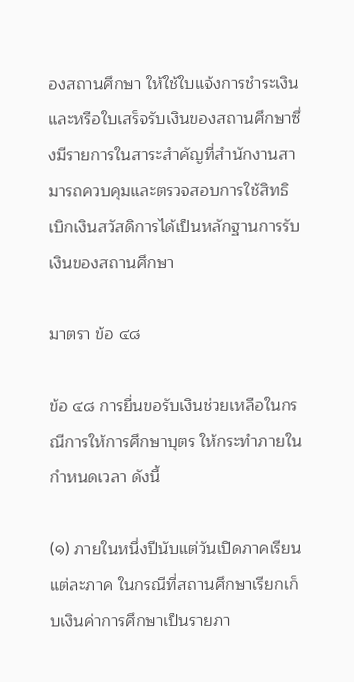องสถานศึกษา ให้ใช้ใบแจ้งการชำระเงินและหรือใบเสร็จรับเงินของสถานศึกษาซึ่งมีรายการในสาระสำคัญที่สำนักงานสามารถควบคุมและตรวจสอบการใช้สิทธิเบิกเงินสวัสดิการได้เป็นหลักฐานการรับเงินของสถานศึกษา

มาตรา ข้อ ๔๘

ข้อ ๔๘ การยื่นขอรับเงินช่วยเหลือในกรณีการให้การศึกษาบุตร ให้กระทำภายในกำหนดเวลา ดังนี้

(๑) ภายในหนึ่งปีนับแต่วันเปิดภาคเรียนแต่ละภาค ในกรณีที่สถานศึกษาเรียกเก็บเงินค่าการศึกษาเป็นรายภา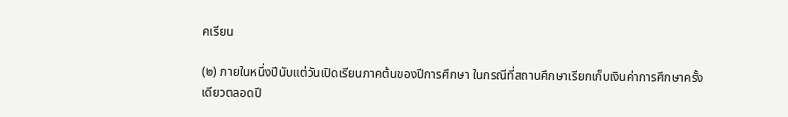คเรียน

(๒) ภายในหนึ่งปีนับแต่วันเปิดเรียนภาคต้นของปีการศึกษา ในกรณีที่สถานศึกษาเรียกเก็บเงินค่าการศึกษาครั้งเดียวตลอดปี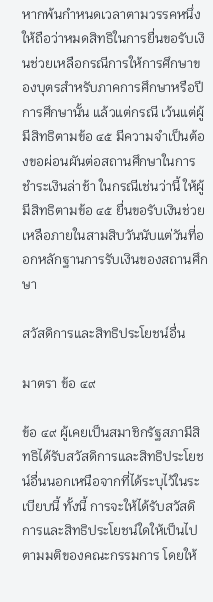หากพ้นกำหนดเวลาตามวรรคหนึ่ง ให้ถือว่าหมดสิทธิในการยื่นขอรับเงินช่วยเหลือกรณีการให้การศึกษาของบุตรสำหรับภาคการศึกษาหรือปีการศึกษานั้น แล้วแต่กรณี เว้นแต่ผู้มีสิทธิตามข้อ ๔๕ มีความจำเป็นต้องขอผ่อนผันต่อสถานศึกษาในการชำระเงินล่าช้า ในกรณีเช่นว่านี้ ให้ผู้มีสิทธิตามข้อ ๔๕ ยื่นขอรับเงินช่วยเหลือภายในสามสิบวันนับแต่วันที่ออกหลักฐานการรับเงินของสถานศึกษา

สวัสดิการและสิทธิประโยชน์อื่น

มาตรา ข้อ ๔๙

ข้อ ๔๙ ผู้เคยเป็นสมาชิกรัฐสภามีสิทธิได้รับสวัสดิการและสิทธิประโยชน์อื่นนอกเหนือจากที่ได้ระบุไว้ในระเบียบนี้ ทั้งนี้ การจะให้ได้รับสวัสดิการและสิทธิประโยชน์ใดให้เป็นไปตามมติของคณะกรรมการ โดยให้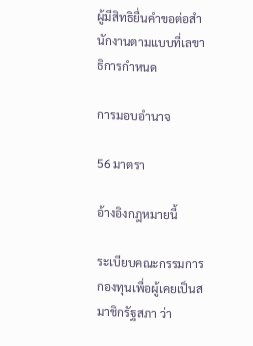ผู้มีสิทธิยื่นคำขอต่อสำนักงานตามแบบที่เลขาธิการกำหนด

การมอบอำนาจ

56 มาตรา

อ้างอิงกฎหมายนี้

ระเบียบคณะกรรมการกองทุนเพื่อผู้เคยเป็นสมาชิกรัฐสภา ว่า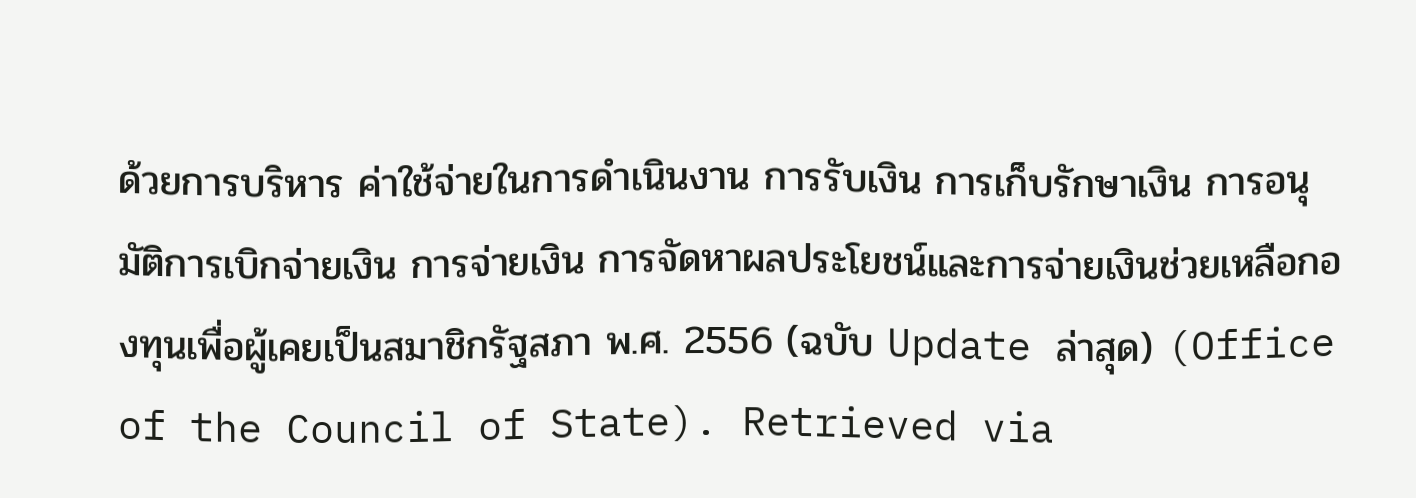ด้วยการบริหาร ค่าใช้จ่ายในการดำเนินงาน การรับเงิน การเก็บรักษาเงิน การอนุมัติการเบิกจ่ายเงิน การจ่ายเงิน การจัดหาผลประโยชน์และการจ่ายเงินช่วยเหลือกองทุนเพื่อผู้เคยเป็นสมาชิกรัฐสภา พ.ศ. 2556 (ฉบับ Update ล่าสุด) (Office of the Council of State). Retrieved via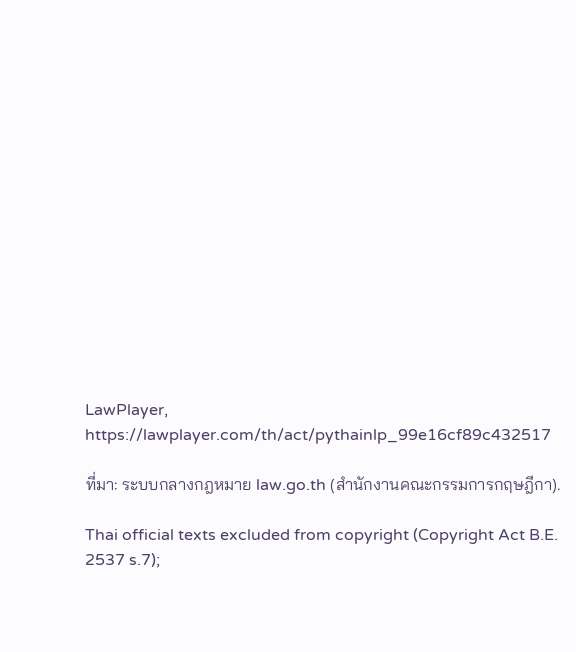LawPlayer, https://lawplayer.com/th/act/pythainlp_99e16cf89c432517

ที่มา: ระบบกลางกฎหมาย law.go.th (สำนักงานคณะกรรมการกฤษฎีกา).

Thai official texts excluded from copyright (Copyright Act B.E. 2537 s.7);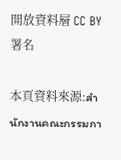開放資料層 CC BY 署名

本頁資料來源:สำนักงานคณะกรรมกา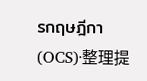รกฤษฎีกา (OCS)·整理提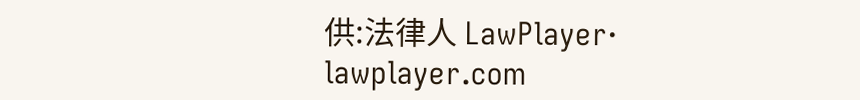供:法律人 LawPlayer· lawplayer.com